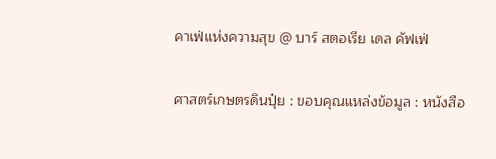คาเฟ่แห่งความสุข @ บาร์ สตอเรีย เดล คัฟเฟ่

ศาสตร์เกษตรดินปุ๋ย : ขอบคุณแหล่งข้อมูล : หนังสือ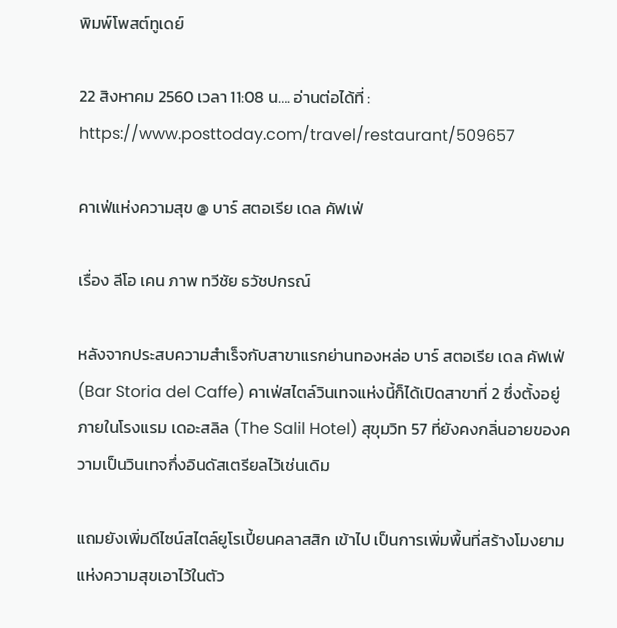พิมพ์โพสต์ทูเดย์

22 สิงหาคม 2560 เวลา 11:08 น…. อ่านต่อได้ที่ : https://www.posttoday.com/travel/restaurant/509657

คาเฟ่แห่งความสุข @ บาร์ สตอเรีย เดล คัฟเฟ่

เรื่อง ลีโอ เคน ภาพ ทวีชัย ธวัชปกรณ์

หลังจากประสบความสำเร็จกับสาขาแรกย่านทองหล่อ บาร์ สตอเรีย เดล คัฟเฟ่ (Bar Storia del Caffe) คาเฟ่สไตล์วินเทจแห่งนี้ก็ได้เปิดสาขาที่ 2 ซึ่งตั้งอยู่ภายในโรงแรม เดอะสลิล (The Salil Hotel) สุขุมวิท 57 ที่ยังคงกลิ่นอายของความเป็นวินเทจกึ่งอินดัสเตรียลไว้เช่นเดิม

แถมยังเพิ่มดีไซน์สไตล์ยูโรเปี้ยนคลาสสิก เข้าไป เป็นการเพิ่มพื้นที่สร้างโมงยามแห่งความสุขเอาไว้ในตัว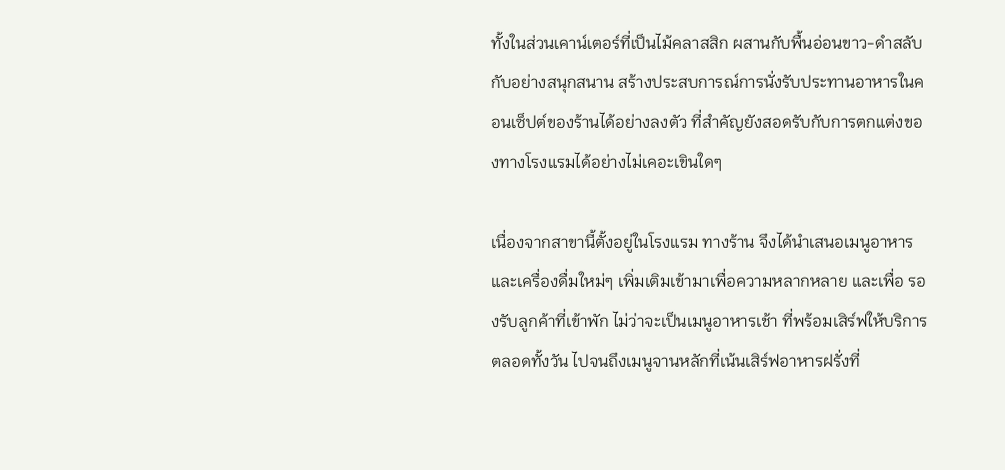ทั้งในส่วนเคาน์เตอร์ที่เป็นไม้คลาสสิก ผสานกับพื้นอ่อนขาว-ดำสลับกับอย่างสนุกสนาน สร้างประสบการณ์การนั่งรับประทานอาหารในคอนเซ็ปต์ของร้านได้อย่างลงตัว ที่สำคัญยังสอดรับกับการตกแต่งของทางโรงแรมได้อย่างไม่เคอะเขินใดๆ

เนื่องจากสาขานี้ตั้งอยู่ในโรงแรม ทางร้าน จึงได้นำเสนอเมนูอาหารและเครื่องดื่มใหม่ๆ เพิ่มเติมเข้ามาเพื่อความหลากหลาย และเพื่อ รองรับลูกค้าที่เข้าพัก ไม่ว่าจะเป็นเมนูอาหารเช้า ที่พร้อมเสิร์ฟให้บริการตลอดทั้งวัน ไปจนถึงเมนูจานหลักที่เน้นเสิร์ฟอาหารฝรั่งที่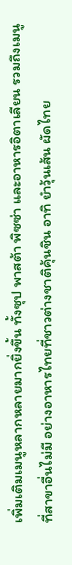เพิ่มเติมเมนูหลากหลายมากยิ่งขึ้น ทั้งซุป พาสต้า พิซซ่า และอาหารอิตาเลียน รวมถึงเมนูที่สาขาอื่นไม่มี อย่างอาหารไทยที่ชาวต่างชาติคุ้นชิน อาทิ ยำวุ้นเส้น ผัดไทย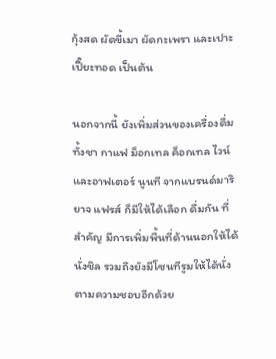กุ้งสด ผัดขี้เมา ผัดกะเพรา และเปาะเปี๊ยะทอด เป็นต้น

นอกจากนี้ ยังเพิ่มส่วนของเครื่องดื่ม ทั้งชา กาแฟ ม็อกเทล ค็อกเทล ไวน์ และอาฟเตอร์ นูนที จากแบรนด์มาริยาจ แฟรส์ ก็มีให้ได้เลือก ดื่มกัน ที่สำคัญ มีการเพิ่มพื้นที่ด้านนอกให้ได้ นั่งชิล รวมถึงยังมีโซนทีรูมให้ได้นั่งตามความชอบอีกด้วย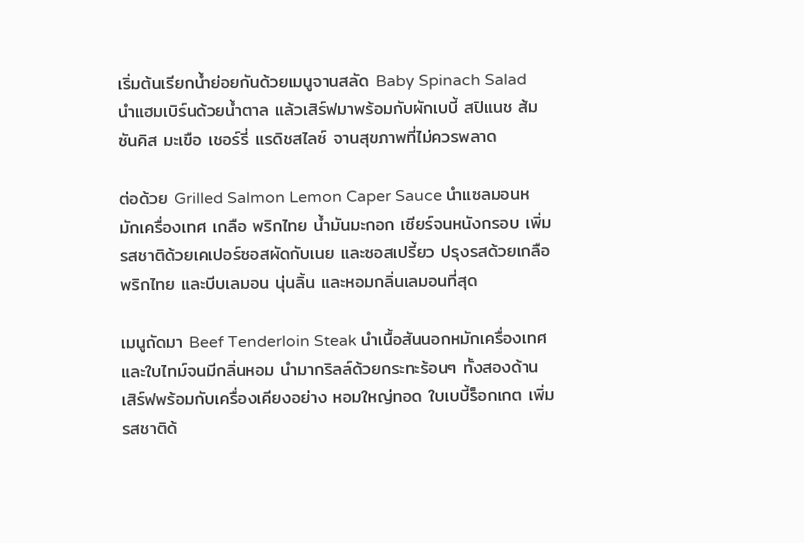เริ่มต้นเรียกน้ำย่อยกันด้วยเมนูจานสลัด Baby Spinach Salad นำแฮมเบิร์นด้วยน้ำตาล แล้วเสิร์ฟมาพร้อมกับผักเบบี้ สปิแนช ส้มซันคิส มะเขือ เชอร์รี่ แรดิชสไลซ์ จานสุขภาพที่ไม่ควรพลาด

ต่อด้วย Grilled Salmon Lemon Caper Sauce นำแซลมอนหมักเครื่องเทศ เกลือ พริกไทย น้ำมันมะกอก เซียร์จนหนังกรอบ เพิ่มรสชาติด้วยเคเปอร์ซอสผัดกับเนย และซอสเปรี้ยว ปรุงรสด้วยเกลือ พริกไทย และบีบเลมอน นุ่นลิ้น และหอมกลิ่นเลมอนที่สุด

เมนูถัดมา Beef Tenderloin Steak นำเนื้อสันนอกหมักเครื่องเทศและใบไทม์จนมีกลิ่นหอม นำมากริลล์ด้วยกระทะร้อนๆ ทั้งสองด้าน เสิร์ฟพร้อมกับเครื่องเคียงอย่าง หอมใหญ่ทอด ใบเบบี้ร็อกเกต เพิ่มรสชาติด้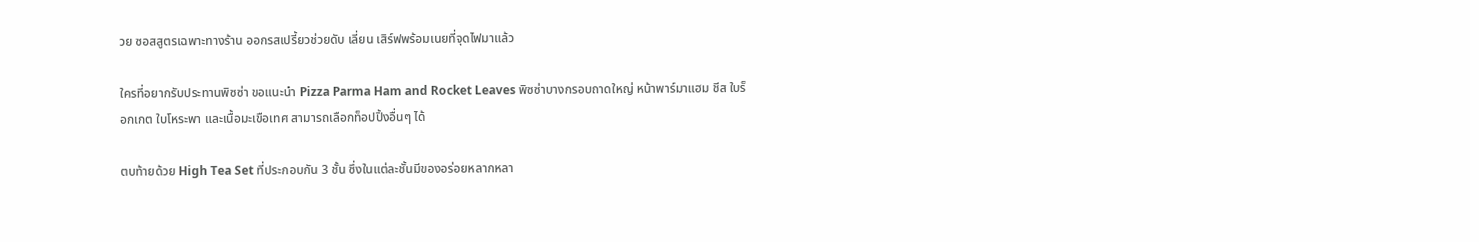วย ซอสสูตรเฉพาะทางร้าน ออกรสเปรี้ยวช่วยดับ เลี่ยน เสิร์ฟพร้อมเนยที่จุดไฟมาแล้ว

ใครที่อยากรับประทานพิซซ่า ขอแนะนำ Pizza Parma Ham and Rocket Leaves พิซซ่าบางกรอบถาดใหญ่ หน้าพาร์มาแฮม ชีส ใบร็อกเกต ใบโหระพา และเนื้อมะเขือเทศ สามารถเลือกท็อปปิ้งอื่นๆ ได้

ตบท้ายด้วย High Tea Set ที่ประกอบกัน 3 ชั้น ซึ่งในแต่ละชั้นมีของอร่อยหลากหลา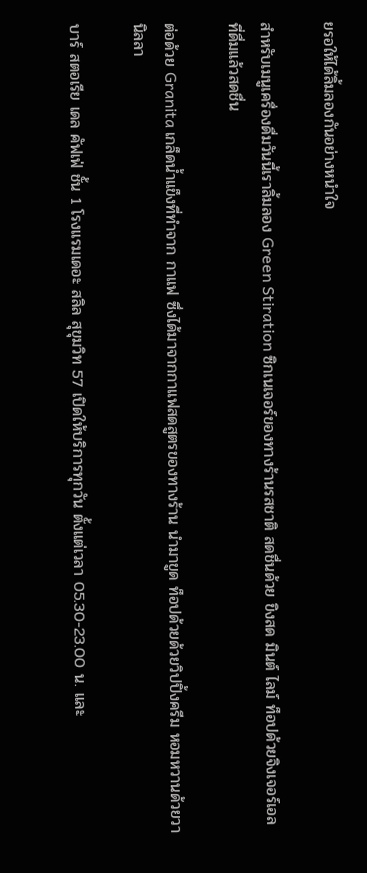ยรอให้ได้ลิ้มลองกันอย่างหนำใจ

สำหรับเมนูเครื่องดื่มวันนี้เราลิ้มลอง Green Stiration ซิกเนเจอร์ของทางร้านรสชาติ สดชื่นด้วย ขิงสด มินต์ ไลม์ ท็อปด้วยจิงเจอร์เอล ที่ดื่มแล้วสดชื่น

ต่อด้วย Granita เกล็ดน้ำแข็งที่ทำจาก กาแฟ ซึ่งได้มาจากกาแฟสดสูตรของทางร้าน นำมาขูด ท็อปด้วยด้วยวิปปิ้งครีม หอมหวานด้วยวานิลลา

บาร์ สตอเรีย เดล คัฟเฟ่ ชั้น 1 โรงแรมเดอะ สลิล สุขุมวิท 57 เปิดให้บริการทุกวัน ตั้งแต่เวลา 05.30-23.00 น. และ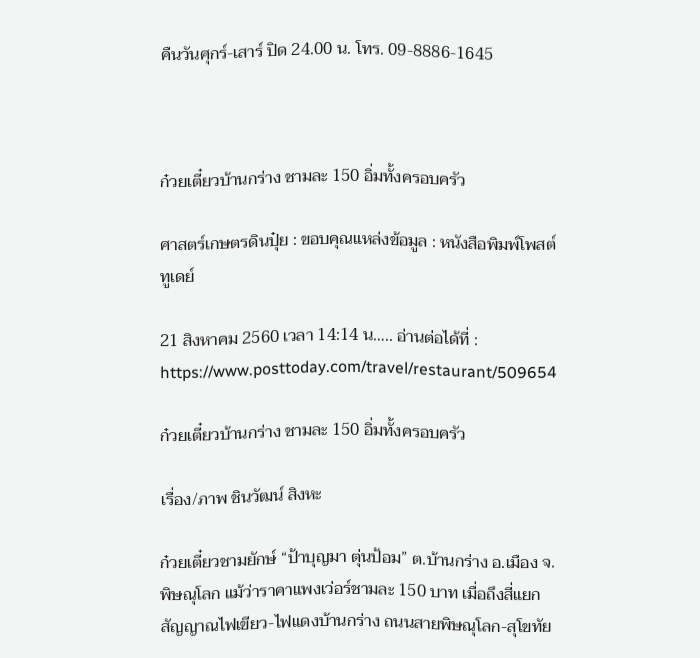คืนวันศุกร์-เสาร์ ปิด 24.00 น. โทร. 09-8886-1645



ก๋วยเตี๋ยวบ้านกร่าง ชามละ 150 อิ่มทั้งครอบครัว

ศาสตร์เกษตรดินปุ๋ย : ขอบคุณแหล่งข้อมูล : หนังสือพิมพ์โพสต์ทูเดย์

21 สิงหาคม 2560 เวลา 14:14 น….. อ่านต่อได้ที่ : https://www.posttoday.com/travel/restaurant/509654

ก๋วยเตี๋ยวบ้านกร่าง ชามละ 150 อิ่มทั้งครอบครัว

เรื่อง/ภาพ ชินวัฒน์ สิงหะ

ก๋วยเตี๋ยวชามยักษ์ “ป้าบุญมา ตุ่นป้อม” ต.บ้านกร่าง อ.เมือง จ.พิษณุโลก แม้ว่าราคาแพงเว่อร์ชามละ 150 บาท เมื่อถึงสี่แยกสัญญาณไฟเขียว-ไฟแดงบ้านกร่าง ถนนสายพิษณุโลก-สุโขทัย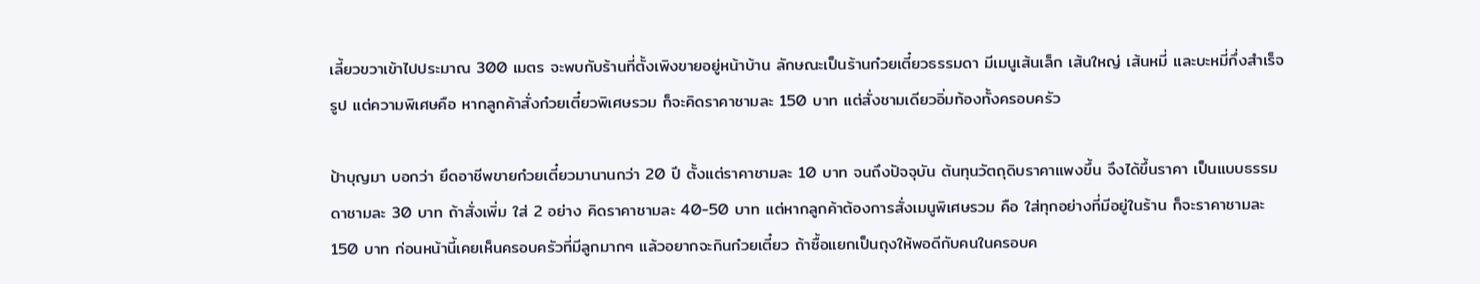เลี้ยวขวาเข้าไปประมาณ 300 เมตร จะพบกับร้านที่ตั้งเพิงขายอยู่หน้าบ้าน ลักษณะเป็นร้านก๋วยเตี๋ยวธรรมดา มีเมนูเส้นเล็ก เส้นใหญ่ เส้นหมี่ และบะหมี่กึ่งสำเร็จรูป แต่ความพิเศษคือ หากลูกค้าสั่งก๋วยเตี๋ยวพิเศษรวม ก็จะคิดราคาชามละ 150 บาท แต่สั่งชามเดียวอิ่มท้องทั้งครอบครัว

ป้าบุญมา บอกว่า ยึดอาชีพขายก๋วยเตี๋ยวมานานกว่า 20 ปี ตั้งแต่ราคาชามละ 10 บาท จนถึงปัจจุบัน ต้นทุนวัตถุดิบราคาแพงขึ้น จึงได้ขึ้นราคา เป็นแบบธรรมดาชามละ 30 บาท ถ้าสั่งเพิ่ม ใส่ 2 อย่าง คิดราคาชามละ 40-50 บาท แต่หากลูกค้าต้องการสั่งเมนูพิเศษรวม คือ ใส่ทุกอย่างที่มีอยู่ในร้าน ก็จะราคาชามละ 150 บาท ก่อนหน้านี้เคยเห็นครอบครัวที่มีลูกมากๆ แล้วอยากจะกินก๋วยเตี๋ยว ถ้าซื้อแยกเป็นถุงให้พอดีกับคนในครอบค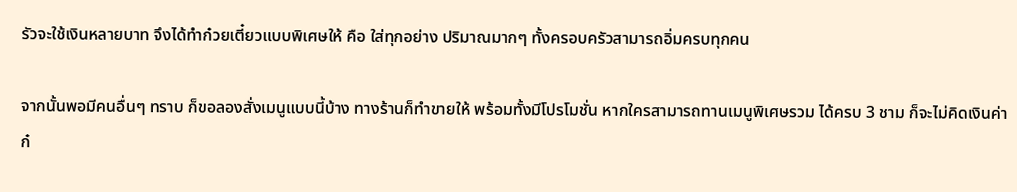รัวจะใช้เงินหลายบาท จึงได้ทำก๋วยเตี๋ยวแบบพิเศษให้ คือ ใส่ทุกอย่าง ปริมาณมากๆ ทั้งครอบครัวสามารถอิ่มครบทุกคน

จากนั้นพอมีคนอื่นๆ ทราบ ก็ขอลองสั่งเมนูแบบนี้บ้าง ทางร้านก็ทำขายให้ พร้อมทั้งมีโปรโมชั่น หากใครสามารถทานเมนูพิเศษรวม ได้ครบ 3 ชาม ก็จะไม่คิดเงินค่าก๋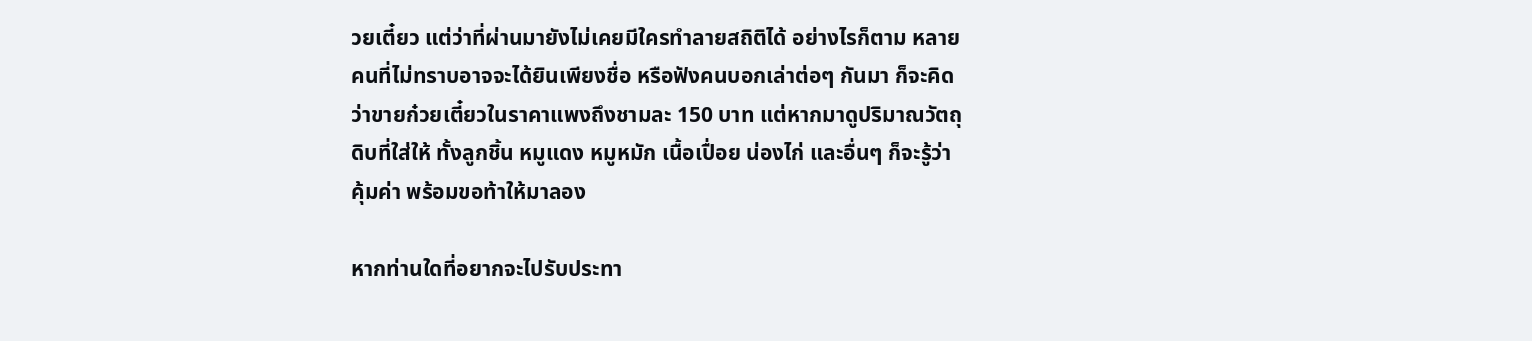วยเตี๋ยว แต่ว่าที่ผ่านมายังไม่เคยมีใครทำลายสถิติได้ อย่างไรก็ตาม หลายคนที่ไม่ทราบอาจจะได้ยินเพียงชื่อ หรือฟังคนบอกเล่าต่อๆ กันมา ก็จะคิดว่าขายก๋วยเตี๋ยวในราคาแพงถึงชามละ 150 บาท แต่หากมาดูปริมาณวัตถุดิบที่ใส่ให้ ทั้งลูกชิ้น หมูแดง หมูหมัก เนื้อเปื่อย น่องไก่ และอื่นๆ ก็จะรู้ว่าคุ้มค่า พร้อมขอท้าให้มาลอง

หากท่านใดที่อยากจะไปรับประทา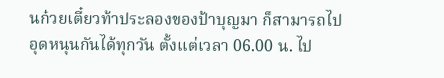นก๋วยเตี๋ยวท้าประลองของป้าบุญมา ก็สามารถไปอุดหนุนกันได้ทุกวัน ตั้งแต่เวลา 06.00 น. ไป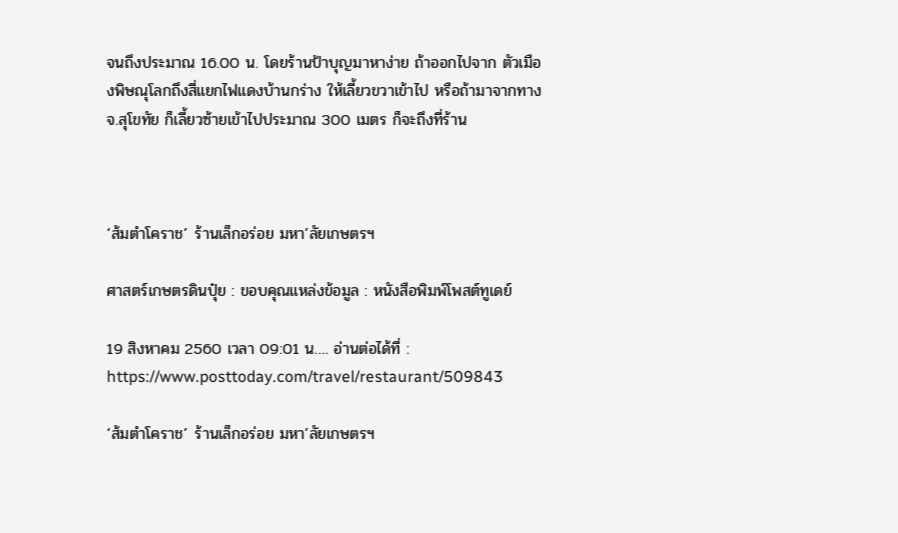จนถึงประมาณ 16.00 น. โดยร้านป้าบุญมาหาง่าย ถ้าออกไปจาก ตัวเมืองพิษณุโลกถึงสี่แยกไฟแดงบ้านกร่าง ให้เลี้ยวขวาเข้าไป หรือถ้ามาจากทาง จ.สุโขทัย ก็เลี้ยวซ้ายเข้าไปประมาณ 300 เมตร ก็จะถึงที่ร้าน



‘ส้มตำโคราช’ ร้านเล็กอร่อย มหา’ลัยเกษตรฯ

ศาสตร์เกษตรดินปุ๋ย : ขอบคุณแหล่งข้อมูล : หนังสือพิมพ์โพสต์ทูเดย์

19 สิงหาคม 2560 เวลา 09:01 น…. อ่านต่อได้ที่ : https://www.posttoday.com/travel/restaurant/509843

‘ส้มตำโคราช’ ร้านเล็กอร่อย มหา’ลัยเกษตรฯ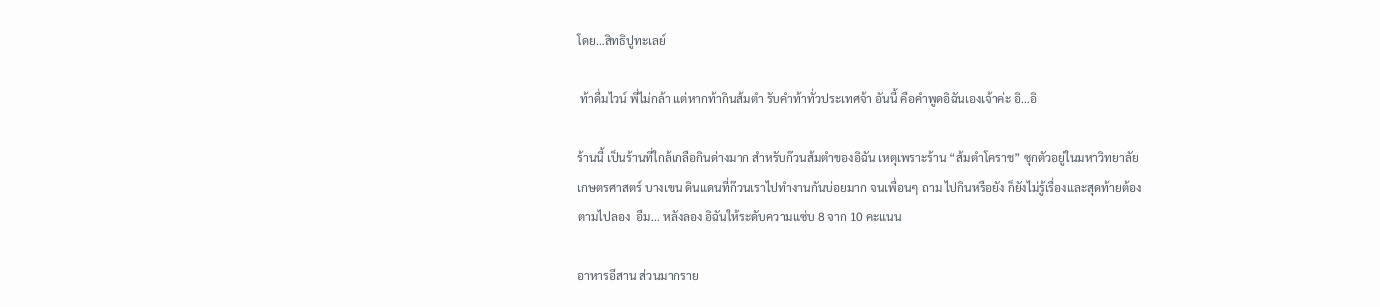โดย…สิทธิปูทะเลย์

 ท้าดื่มไวน์ พี่ไม่กล้า แต่หากท้ากินส้มตำ รับคำท้าทั่วประเทศจ้า อันนี้ คือคำพูดอิฉันเองเจ้าค่ะ อิ…อิ

ร้านนี้ เป็นร้านที่ใกล้เกลือกินด่างมาก สำหรับก๊วนส้มตำของอิฉัน เหตุเพราะร้าน “ส้มตำโคราช” ซุกตัวอยู่ในมหาวิทยาลัยเกษตรศาสตร์ บางเขน ดินแดนที่ก๊วนเราไปทำงานกันบ่อยมาก จนเพื่อนๆ ถาม ไปกินหรือยัง ก็ยังไม่รู้เรื่องและสุดท้ายต้องตามไปลอง  อืม… หลังลอง อิฉันให้ระดับความแซ่บ 8 จาก 10 คะแนน

อาหารอีสาน ส่วนมากราย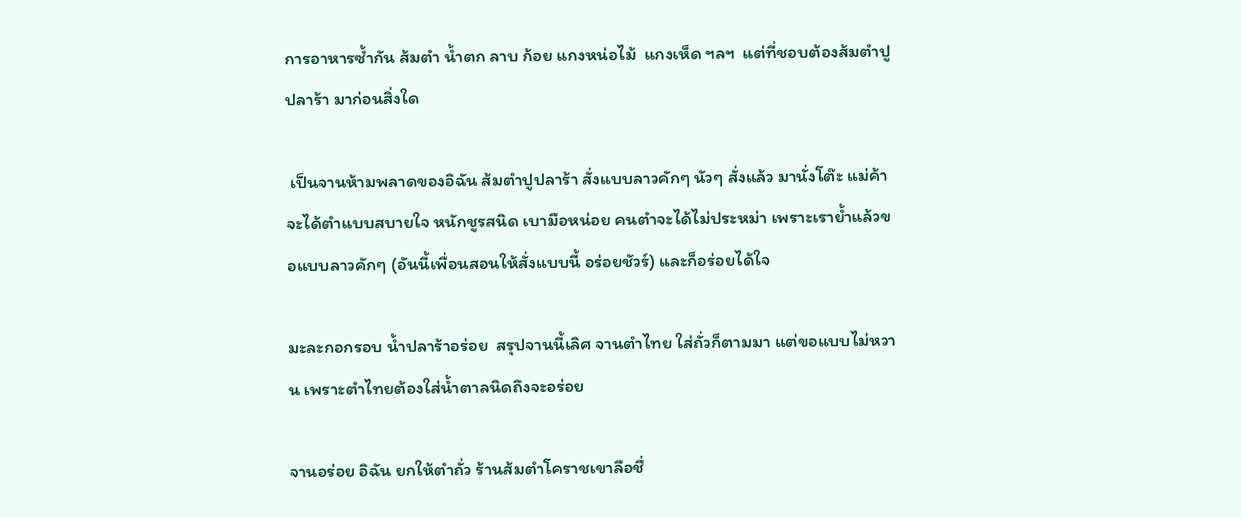การอาหารซ้ำกัน ส้มตำ น้ำตก ลาบ ก้อย แกงหน่อไม้  แกงเห็ด ฯลฯ  แต่ที่ชอบต้องส้มตำปูปลาร้า มาก่อนสิ่งใด

 เป็นจานห้ามพลาดของอิฉัน ส้มตำปูปลาร้า สั่งแบบลาวคักๆ นัวๆ สั่งแล้ว มานั่งโต๊ะ แม่ค้าจะได้ตำแบบสบายใจ หนักชูรสนิด เบามือหน่อย คนตำจะได้ไม่ประหม่า เพราะเราย้ำแล้วขอแบบลาวคักๆ (อันนี้เพื่อนสอนให้สั่งแบบนี้ อร่อยชัวร์) และก็อร่อยได้ใจ

มะละกอกรอบ น้ำปลาร้าอร่อย  สรุปจานนี้เลิศ จานตำไทย ใส่ถั่วก็ตามมา แต่ขอแบบไม่หวาน เพราะตำไทยต้องใส่น้ำตาลนิดถึงจะอร่อย

จานอร่อย อิฉัน ยกให้ตำถั่ว ร้านส้มตำโคราชเขาลือชื่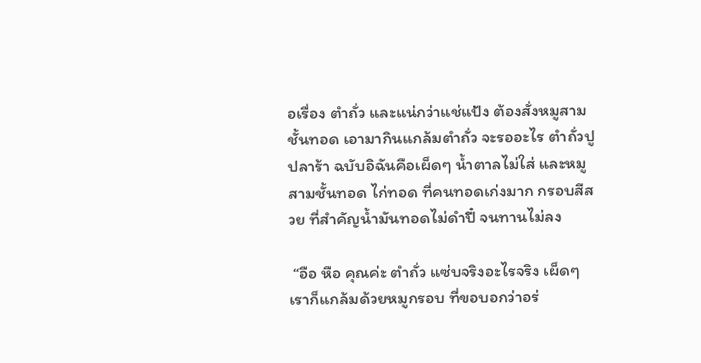อเรื่อง ตำถั่ว และแน่กว่าแช่แป้ง ต้องสั่งหมูสามชั้นทอด เอามากินแกล้มตำถั่ว จะรออะไร ตำถั่วปูปลาร้า ฉบับอิฉันคือเผ็ดๆ น้ำตาลไม่ใส่ และหมูสามชั้นทอด ไก่ทอด ที่คนทอดเก่งมาก กรอบสีสวย ที่สำคัญน้ำมันทอดไม่ดำปี๋ จนทานไม่ลง

 “อือ หือ คุณค่ะ ตำถั่ว แซ่บจริงอะไรจริง เผ็ดๆ เราก็แกล้มด้วยหมูกรอบ ที่ขอบอกว่าอร่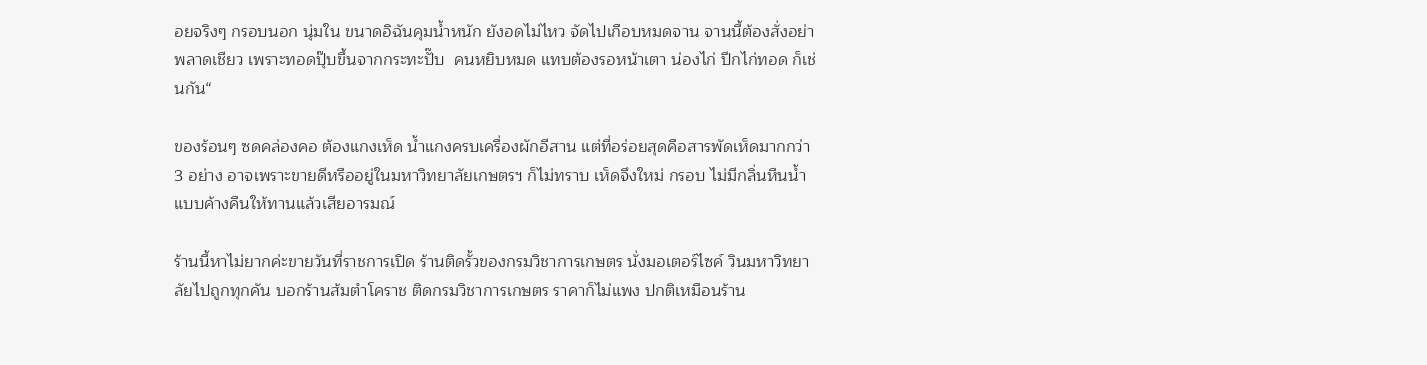อยจริงๆ กรอบนอก นุ่มใน ขนาดอิฉันคุมน้ำหนัก ยังอดไม่ไหว จัดไปเกือบหมดจาน จานนี้ต้องสั่งอย่าพลาดเชียว เพราะทอดปุ๊บขึ้นจากกระทะปั๊บ  คนหยิบหมด แทบต้องรอหน้าเตา น่องไก่ ปีกไก่ทอด ก็เช่นกัน“

ของร้อนๆ ซดคล่องคอ ต้องแกงเห็ด น้ำแกงครบเครื่องผักอีสาน แต่ที่อร่อยสุดคือสารพัดเห็ดมากกว่า 3 อย่าง อาจเพราะขายดีหรืออยู่ในมหาวิทยาลัยเกษตรฯ ก็ไม่ทราบ เห็ดจึงใหม่ กรอบ ไม่มีกลิ่นหืนน้ำ แบบค้างคืนให้ทานแล้วเสียอารมณ์

ร้านนี้หาไม่ยากค่ะขายวันที่ราชการเปิด ร้านติดรั้วของกรมวิชาการเกษตร นั่งมอเตอร์ไซค์ วินมหาวิทยาลัยไปถูกทุกคัน บอกร้านส้มตำโคราช ติดกรมวิชาการเกษตร ราคาก็ไม่แพง ปกติเหมือนร้าน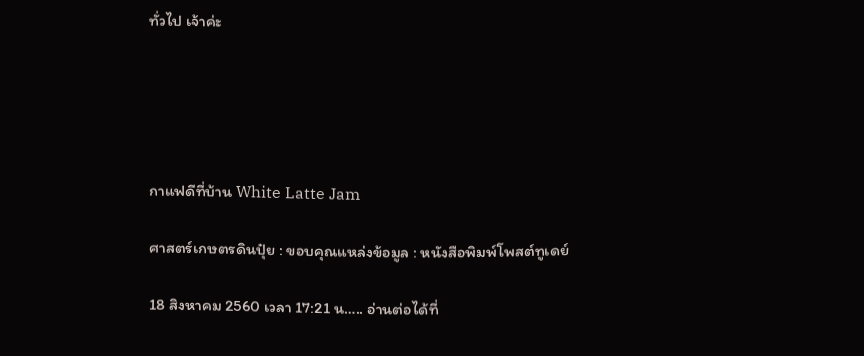ทั่วไป เจ้าค่ะ





กาแฟดีที่บ้าน White Latte Jam

ศาสตร์เกษตรดินปุ๋ย : ขอบคุณแหล่งข้อมูล : หนังสือพิมพ์โพสต์ทูเดย์

18 สิงหาคม 2560 เวลา 17:21 น….. อ่านต่อได้ที่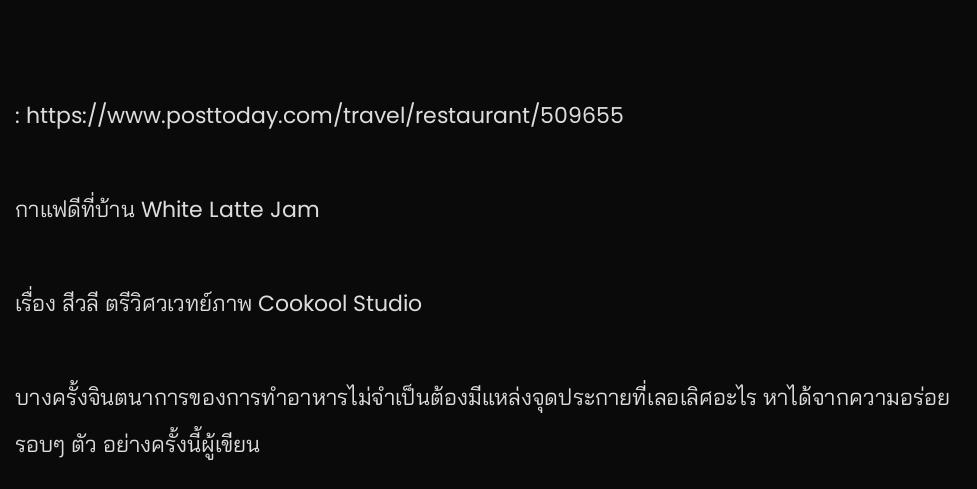: https://www.posttoday.com/travel/restaurant/509655

กาแฟดีที่บ้าน White Latte Jam

เรื่อง สีวลี ตรีวิศวเวทย์ภาพ Cookool Studio

บางครั้งจินตนาการของการทำอาหารไม่จำเป็นต้องมีแหล่งจุดประกายที่เลอเลิศอะไร หาได้จากความอร่อยรอบๆ ตัว อย่างครั้งนี้ผู้เขียน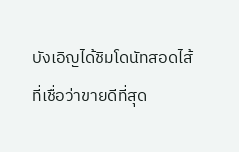บังเอิญได้ชิมโดนัทสอดไส้ที่เชื่อว่าขายดีที่สุด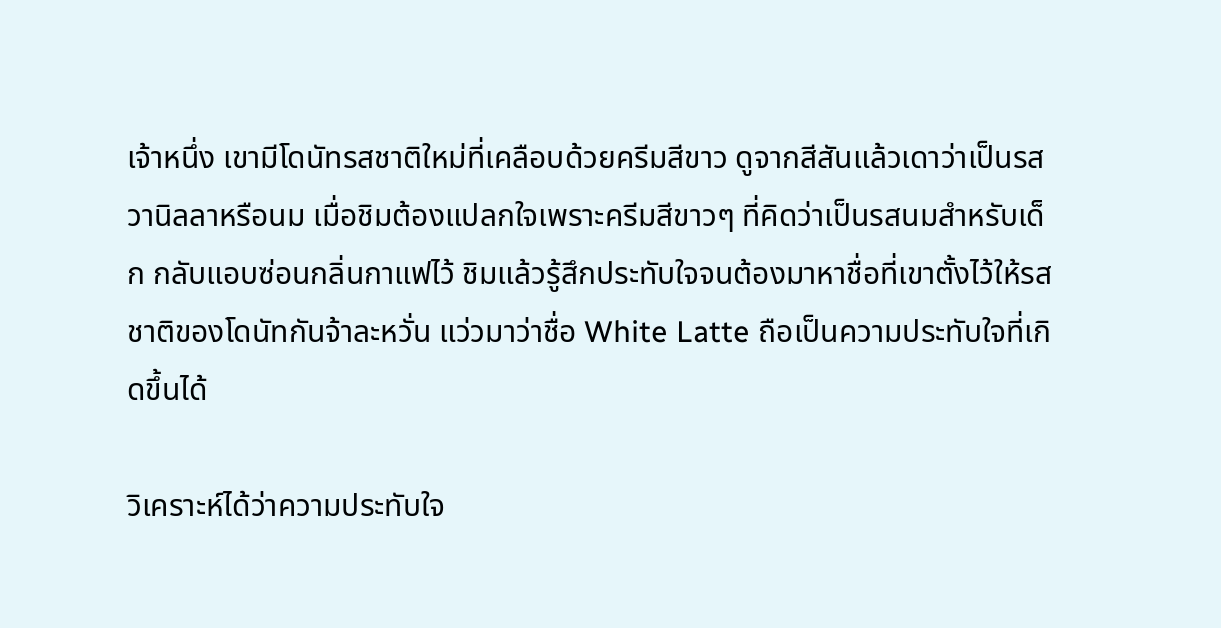เจ้าหนึ่ง เขามีโดนัทรสชาติใหม่ที่เคลือบด้วยครีมสีขาว ดูจากสีสันแล้วเดาว่าเป็นรสวานิลลาหรือนม เมื่อชิมต้องแปลกใจเพราะครีมสีขาวๆ ที่คิดว่าเป็นรสนมสำหรับเด็ก กลับแอบซ่อนกลิ่นกาแฟไว้ ชิมแล้วรู้สึกประทับใจจนต้องมาหาชื่อที่เขาตั้งไว้ให้รสชาติของโดนัทกันจ้าละหวั่น แว่วมาว่าชื่อ White Latte ถือเป็นความประทับใจที่เกิดขึ้นได้

วิเคราะห์ได้ว่าความประทับใจ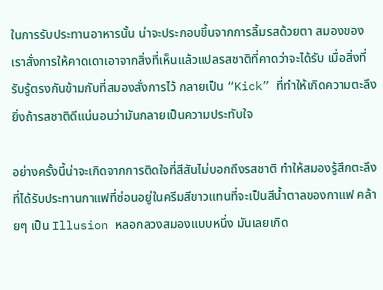ในการรับประทานอาหารนั้น น่าจะประกอบขึ้นจากการลิ้มรสด้วยตา สมองของเราสั่งการให้คาดเดาเอาจากสิ่งที่เห็นแล้วแปลรสชาติที่คาดว่าจะได้รับ เมื่อสิ่งที่รับรู้ตรงกันข้ามกับที่สมองสั่งการไว้ กลายเป็น “Kick” ที่ทำให้เกิดความตะลึง ยิ่งถ้ารสชาติดีแน่นอนว่ามันกลายเป็นความประทับใจ

อย่างครั้งนี้น่าจะเกิดจากการติดใจที่สีสันไม่บอกถึงรสชาติ ทำให้สมองรู้สึกตะลึงที่ได้รับประทานกาแฟที่ซ่อนอยู่ในครีมสีขาวแทนที่จะเป็นสีน้ำตาลของกาแฟ คล้ายๆ เป็น Illusion หลอกลวงสมองแบบหนึ่ง มันเลยเกิด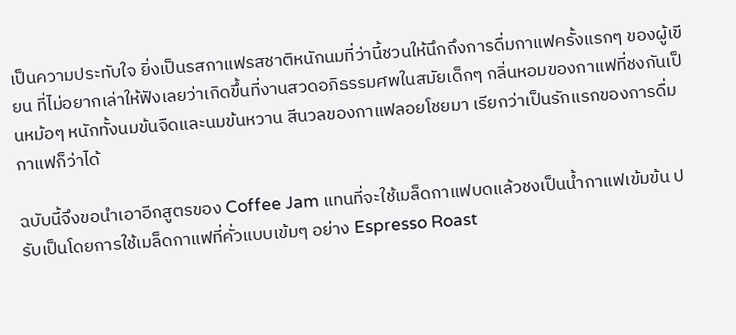เป็นความประทับใจ ยิ่งเป็นรสกาแฟรสชาติหนักนมที่ว่านี้ชวนให้นึกถึงการดื่มกาแฟครั้งแรกๆ ของผู้เขียน ที่ไม่อยากเล่าให้ฟังเลยว่าเกิดขึ้นที่งานสวดอภิธรรมศพในสมัยเด็กๆ กลิ่นหอมของกาแฟที่ชงกันเป็นหม้อๆ หนักทั้งนมข้นจืดและนมข้นหวาน สีนวลของกาแฟลอยโชยมา เรียกว่าเป็นรักแรกของการดื่มกาแฟก็ว่าได้

ฉบับนี้จึงขอนำเอาอีกสูตรของ Coffee Jam แทนที่จะใช้เมล็ดกาแฟบดแล้วชงเป็นน้ำกาแฟเข้มข้น ปรับเป็นโดยการใช้เมล็ดกาแฟที่คั่วแบบเข้มๆ อย่าง Espresso Roast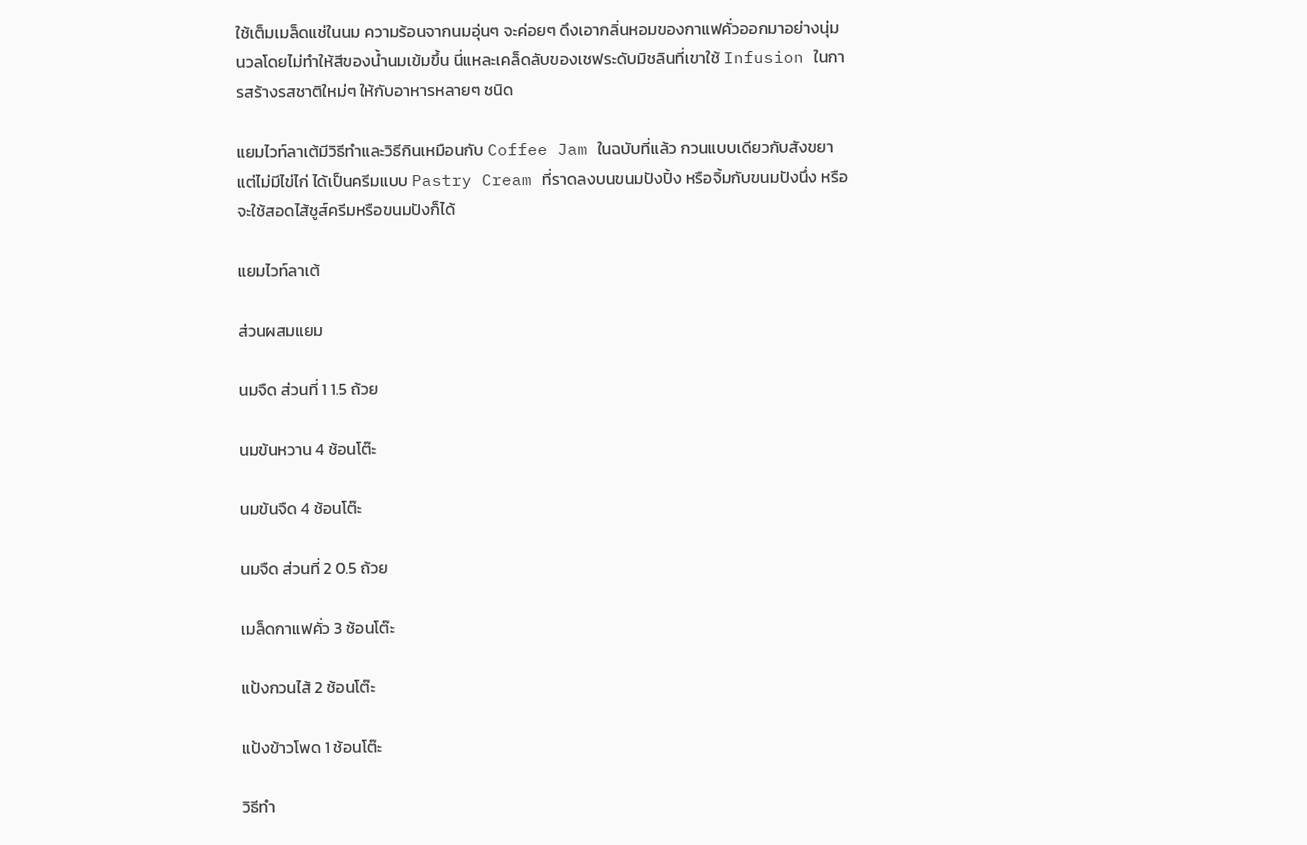ใช้เต็มเมล็ดแช่ในนม ความร้อนจากนมอุ่นๆ จะค่อยๆ ดึงเอากลิ่นหอมของกาแฟคั่วออกมาอย่างนุ่มนวลโดยไม่ทำให้สีของน้ำนมเข้มขึ้น นี่แหละเคล็ดลับของเชฟระดับมิชลินที่เขาใช้ Infusion ในการสร้างรสชาติใหม่ๆ ให้กับอาหารหลายๆ ชนิด

แยมไวท์ลาเต้มีวิธีทำและวิธีกินเหมือนกับ Coffee Jam ในฉบับที่แล้ว กวนแบบเดียวกับสังขยา แต่ไม่มีไข่ไก่ ได้เป็นครีมแบบ Pastry Cream ที่ราดลงบนขนมปังปิ้ง หรือจิ้มกับขนมปังนึ่ง หรือจะใช้สอดไส้ชูส์ครีมหรือขนมปังก็ได้

แยมไวท์ลาเต้

ส่วนผสมแยม

นมจืด ส่วนที่ 1 1.5 ถ้วย

นมข้นหวาน 4 ช้อนโต๊ะ

นมข้นจืด 4 ช้อนโต๊ะ

นมจืด ส่วนที่ 2 0.5 ถ้วย

เมล็ดกาแฟคั่ว 3 ช้อนโต๊ะ

แป้งกวนไส้ 2 ช้อนโต๊ะ

แป้งข้าวโพด 1 ช้อนโต๊ะ

วิธีทำ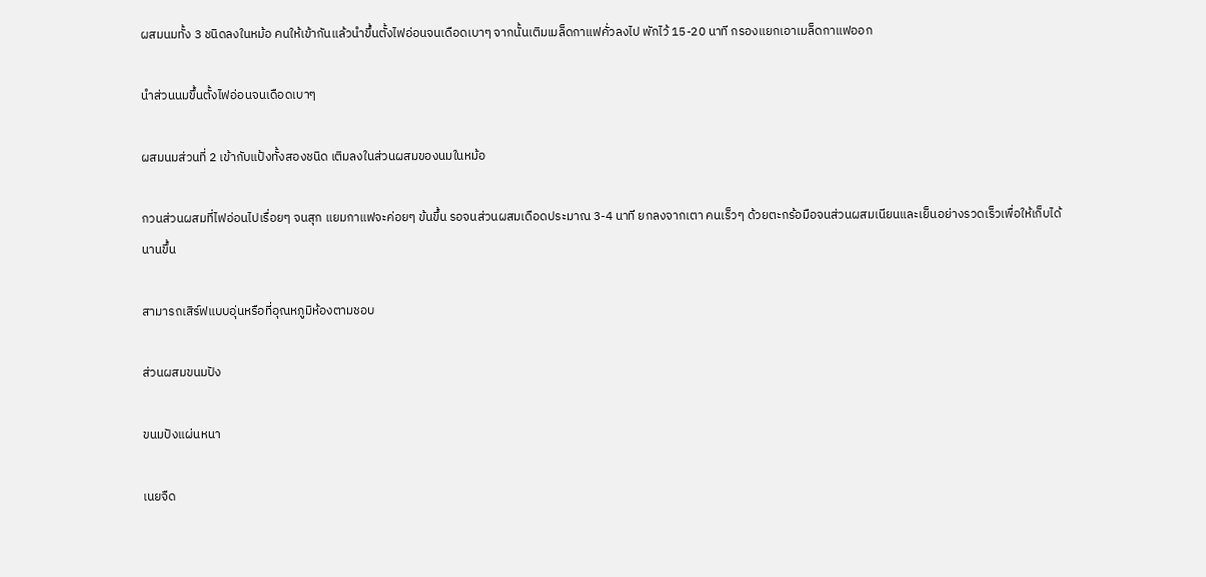ผสมนมทั้ง 3 ชนิดลงในหม้อ คนให้เข้ากันแล้วนำขึ้นตั้งไฟอ่อนจนเดือดเบาๆ จากนั้นเติมเมล็ดกาแฟคั่วลงไป พักไว้ 15-20 นาที กรองแยกเอาเมล็ดกาแฟออก

นำส่วนนมขึ้นตั้งไฟอ่อนจนเดือดเบาๆ

ผสมนมส่วนที่ 2 เข้ากับแป้งทั้งสองชนิด เติมลงในส่วนผสมของนมในหม้อ

กวนส่วนผสมที่ไฟอ่อนไปเรื่อยๆ จนสุก แยมกาแฟจะค่อยๆ ข้นขึ้น รอจนส่วนผสมเดือดประมาณ 3-4 นาที ยกลงจากเตา คนเร็วๆ ด้วยตะกร้อมือจนส่วนผสมเนียนและเย็นอย่างรวดเร็วเพื่อให้เก็บได้นานขึ้น

สามารถเสิร์ฟแบบอุ่นหรือที่อุณหภูมิห้องตามชอบ

ส่วนผสมขนมปัง

ขนมปังแผ่นหนา

เนยจืด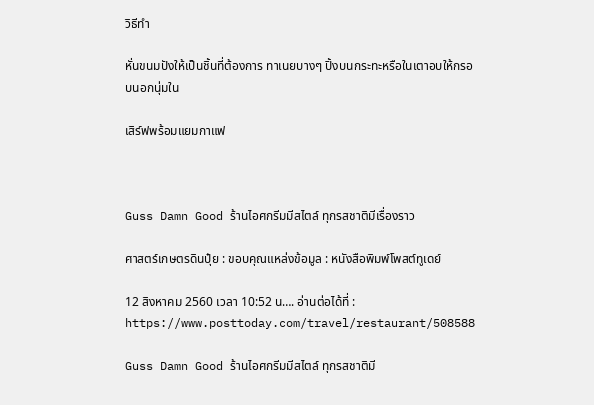วิธีทำ

หั่นขนมปังให้เป็นชิ้นที่ต้องการ ทาเนยบางๆ ปิ้งบนกระทะหรือในเตาอบให้กรอบนอกนุ่มใน

เสิร์ฟพร้อมแยมกาแฟ



Guss Damn Good ร้านไอศกรีมมีสไตล์ ทุกรสชาติมีเรื่องราว

ศาสตร์เกษตรดินปุ๋ย : ขอบคุณแหล่งข้อมูล : หนังสือพิมพ์โพสต์ทูเดย์

12 สิงหาคม 2560 เวลา 10:52 น…. อ่านต่อได้ที่ : https://www.posttoday.com/travel/restaurant/508588

Guss Damn Good ร้านไอศกรีมมีสไตล์ ทุกรสชาติมี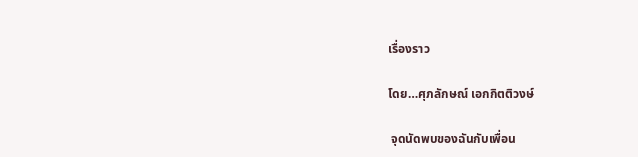เรื่องราว

โดย…ศุภลักษณ์ เอกกิตติวงษ์

 จุดนัดพบของฉันกับเพื่อน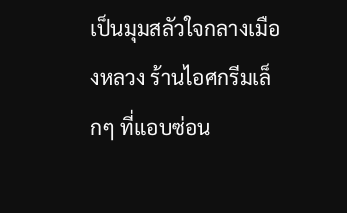เป็นมุมสลัวใจกลางเมืองหลวง ร้านไอศกรีมเล็กๆ ที่แอบซ่อน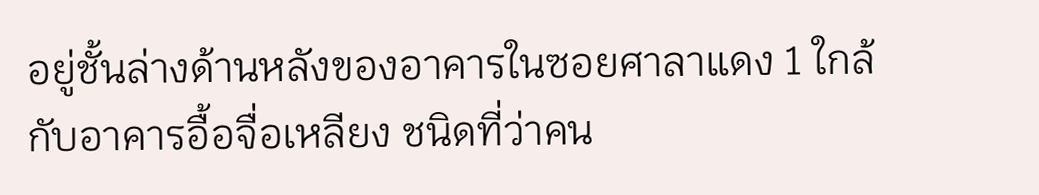อยู่ชั้นล่างด้านหลังของอาคารในซอยศาลาแดง 1 ใกล้กับอาคารอื้อจื่อเหลียง ชนิดที่ว่าคน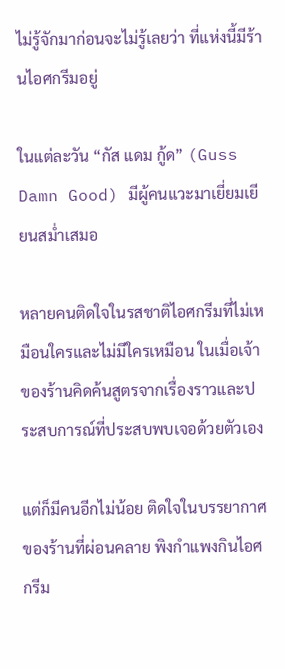ไม่รู้จักมาก่อนจะไม่รู้เลยว่า ที่แห่งนี้มีร้านไอศกรีมอยู่

ในแต่ละวัน “กัส แดม กู้ด” (Guss Damn Good) มีผู้คนแวะมาเยี่ยมเยียนสม่ำเสมอ

หลายคนติดใจในรสชาติไอศกรีมที่ไม่เหมือนใครและไม่มีใครเหมือน ในเมื่อเจ้าของร้านคิดค้นสูตรจากเรื่องราวและประสบการณ์ที่ประสบพบเจอด้วยตัวเอง

แต่ก็มีคนอีกไม่น้อย ติดใจในบรรยากาศของร้านที่ผ่อนคลาย พิงกำแพงกินไอศกรีม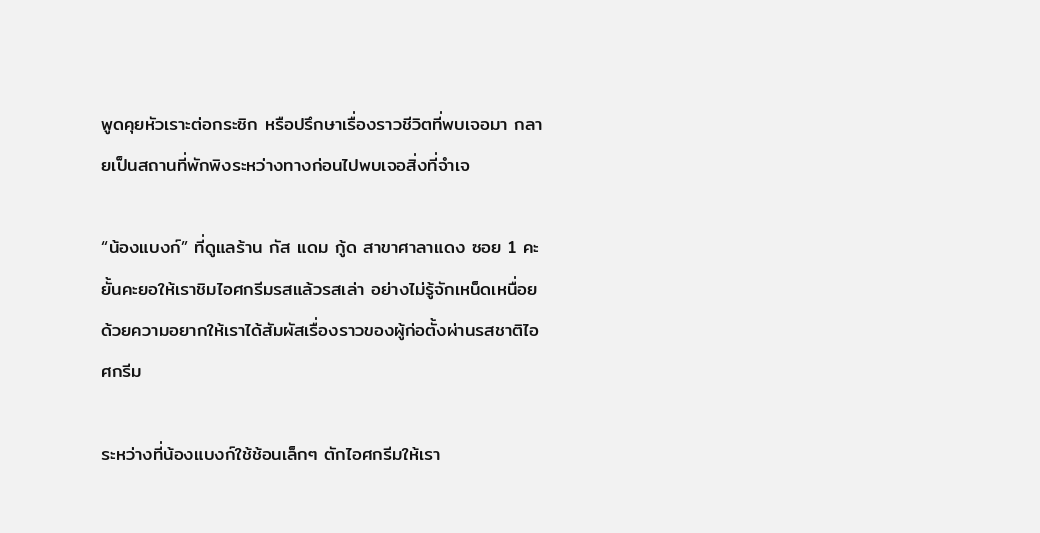พูดคุยหัวเราะต่อกระซิก หรือปรึกษาเรื่องราวชีวิตที่พบเจอมา กลายเป็นสถานที่พักพิงระหว่างทางก่อนไปพบเจอสิ่งที่จำเจ

“น้องแบงก์” ที่ดูแลร้าน กัส แดม กู้ด สาขาศาลาแดง ซอย 1 คะยั้นคะยอให้เราชิมไอศกรีมรสแล้วรสเล่า อย่างไม่รู้จักเหน็ดเหนื่อย ด้วยความอยากให้เราได้สัมผัสเรื่องราวของผู้ก่อตั้งผ่านรสชาติไอศกรีม

ระหว่างที่น้องแบงก์ใช้ช้อนเล็กๆ ตักไอศกรีมให้เรา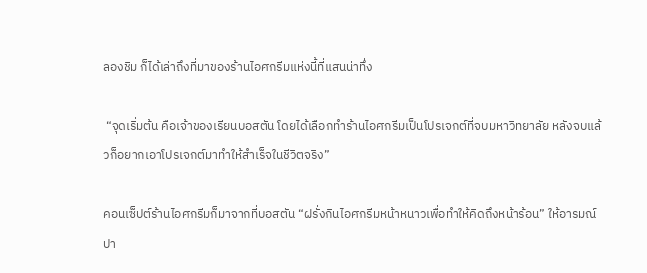ลองชิม ก็ได้เล่าถึงที่มาของร้านไอศกรีมแห่งนี้ที่แสนน่าทึ่ง

 “จุดเริ่มต้น คือเจ้าของเรียนบอสตัน โดยได้เลือกทำร้านไอศกรีมเป็นโปรเจกต์ที่จบมหาวิทยาลัย หลังจบแล้วก็อยากเอาโปรเจกต์มาทำให้สำเร็จในชีวิตจริง”

คอนเซ็ปต์ร้านไอศกรีมก็มาจากที่บอสตัน “ฝรั่งกินไอศกรีมหน้าหนาวเพื่อทำให้คิดถึงหน้าร้อน” ให้อารมณ์ปา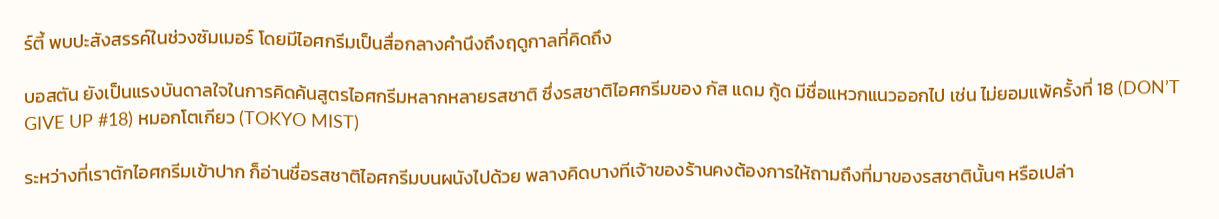ร์ตี้ พบปะสังสรรค์ในช่วงซัมเมอร์ โดยมีไอศกรีมเป็นสื่อกลางคำนึงถึงฤดูกาลที่คิดถึง

บอสตัน ยังเป็นแรงบันดาลใจในการคิดค้นสูตรไอศกรีมหลากหลายรสชาติ ซึ่งรสชาติไอศกรีมของ กัส แดม กู้ด มีชื่อแหวกแนวออกไป เช่น ไม่ยอมแพ้ครั้งที่ 18 (DON’T GIVE UP #18) หมอกโตเกียว (TOKYO MIST)

ระหว่างที่เราตักไอศกรีมเข้าปาก ก็อ่านชื่อรสชาติไอศกรีมบนผนังไปด้วย พลางคิดบางทีเจ้าของร้านคงต้องการให้ถามถึงที่มาของรสชาตินั้นๆ หรือเปล่า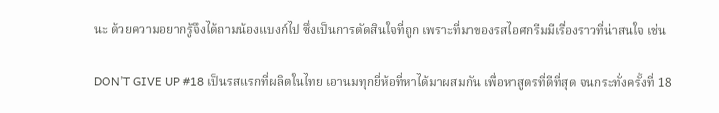นะ ด้วยความอยากรู้จึงได้ถามน้องแบงก์ไป ซึ่งเป็นการตัดสินใจที่ถูก เพราะที่มาของรสไอศกรีมมีเรื่องราวที่น่าสนใจ เช่น

DON’T GIVE UP #18 เป็นรสแรกที่ผลิตในไทย เอานมทุกยี่ห้อที่หาได้มาผสมกัน เพื่อหาสูตรที่ดีที่สุด จนกระทั่งครั้งที่ 18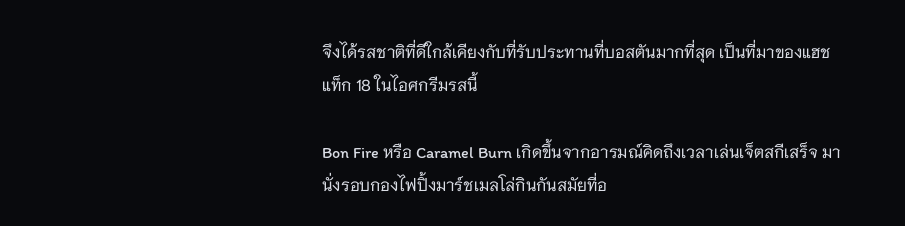จึงได้รสชาติที่ดีใกล้เคียงกับที่รับประทานที่บอสตันมากที่สุด เป็นที่มาของแฮชแท็ก 18 ในไอศกรีมรสนี้

Bon Fire หรือ Caramel Burn เกิดขึ้นจากอารมณ์คิดถึงเวลาเล่นเจ็ตสกีเสร็จ มานั่งรอบกองไฟปิ้งมาร์ชเมลโล่กินกันสมัยที่อ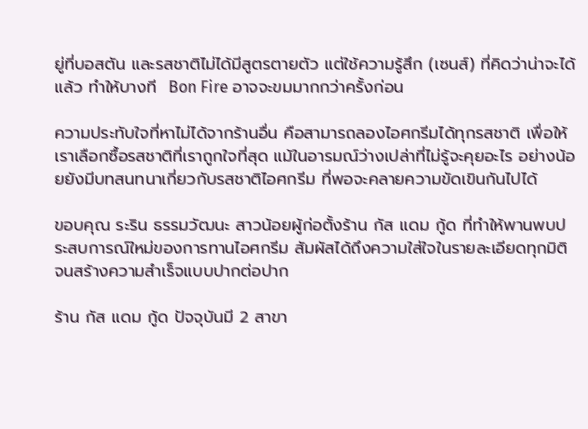ยู่ที่บอสตัน และรสชาติไม่ได้มีสูตรตายตัว แต่ใช้ความรู้สึก (เซนส์) ที่คิดว่าน่าจะได้แล้ว ทำให้บางที  Bon Fire อาจจะขมมากกว่าครั้งก่อน

ความประทับใจที่หาไม่ได้จากร้านอื่น คือสามารถลองไอศกรีมได้ทุกรสชาติ เพื่อให้เราเลือกซื้อรสชาติที่เราถูกใจที่สุด แม้ในอารมณ์ว่างเปล่าที่ไม่รู้จะคุยอะไร อย่างน้อยยังมีบทสนทนาเกี่ยวกับรสชาติไอศกรีม ที่พอจะคลายความขัดเขินกันไปได้

ขอบคุณ ระริน ธรรมวัฒนะ สาวน้อยผู้ก่อตั้งร้าน กัส แดม กู้ด ที่ทำให้พานพบประสบการณ์ใหม่ของการทานไอศกรีม สัมผัสได้ถึงความใส่ใจในรายละเอียดทุกมิติ จนสร้างความสำเร็จแบบปากต่อปาก

ร้าน กัส แดม กู้ด ปัจจุบันมี 2 สาขา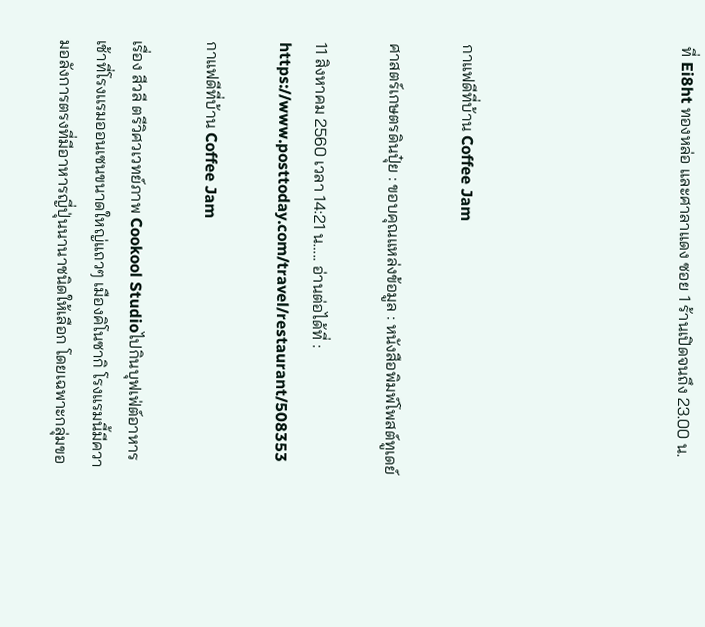ที่ Ei8ht ทองหล่อ และศาลาแดง ซอย 1 ร้านเปิดจนถึง 23.00 น.





กาแฟดีที่บ้าน Coffee Jam

ศาสตร์เกษตรดินปุ๋ย : ขอบคุณแหล่งข้อมูล : หนังสือพิมพ์โพสต์ทูเดย์

11 สิงหาคม 2560 เวลา 14:21 น….. อ่านต่อได้ที่ : https://www.posttoday.com/travel/restaurant/508353

กาแฟดีที่บ้าน Coffee Jam

เรื่อง สีวลี ตรีวิศวเวทย์ภาพ Cookool Studioไปกินบุฟเฟ่ต์อาหารเช้าที่โรงเเรมออนเซนขนาดใหญ่แถวๆ เมืองคิโนซากิ โรงแรมนี้มีความอลังการตรงที่มีอาหารญี่ปุ่นนานาชนิดให้เลือก โดยเฉพาะกลุ่มขอ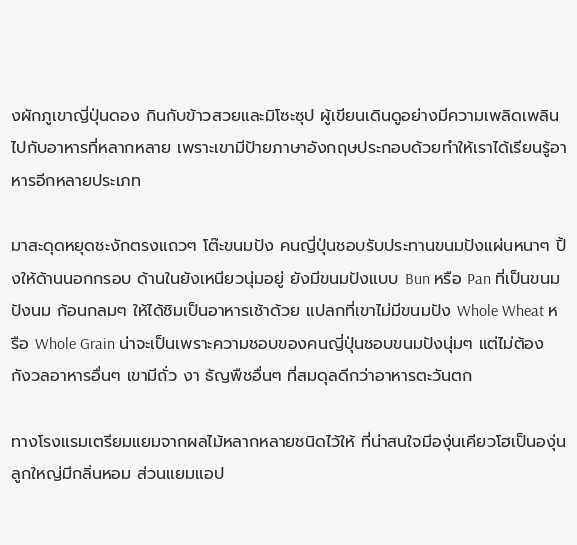งผักภูเขาญี่ปุ่นดอง กินกับข้าวสวยและมิโซะซุป ผู้เขียนเดินดูอย่างมีความเพลิดเพลินไปกับอาหารที่หลากหลาย เพราะเขามีป้ายภาษาอังกฤษประกอบด้วยทำให้เราได้เรียนรู้อาหารอีกหลายประเภท

มาสะดุดหยุดชะงักตรงแถวๆ โต๊ะขนมปัง คนญี่ปุ่นชอบรับประทานขนมปังแผ่นหนาๆ ปิ้งให้ด้านนอกกรอบ ด้านในยังเหนียวนุ่มอยู่ ยังมีขนมปังแบบ Bun หรือ Pan ที่เป็นขนมปังนม ก้อนกลมๆ ให้ได้ชิมเป็นอาหารเช้าด้วย แปลกที่เขาไม่มีขนมปัง Whole Wheat หรือ Whole Grain น่าจะเป็นเพราะความชอบของคนญี่ปุ่นชอบขนมปังนุ่มๆ แต่ไม่ต้องกังวลอาหารอื่นๆ เขามีถั่ว งา ธัญพืชอื่นๆ ที่สมดุลดีกว่าอาหารตะวันตก

ทางโรงแรมเตรียมแยมจากผลไม้หลากหลายชนิดไว้ให้ ที่น่าสนใจมีองุ่นเคียวโฮเป็นองุ่นลูกใหญ่มีกลิ่นหอม ส่วนแยมแอป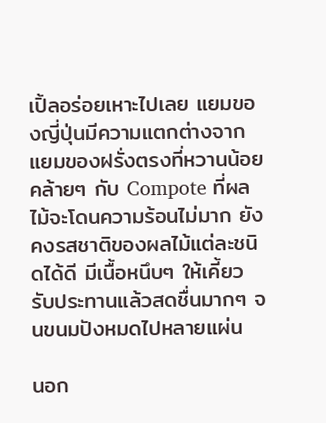เปิ้ลอร่อยเหาะไปเลย แยมของญี่ปุ่นมีความแตกต่างจากแยมของฝรั่งตรงที่หวานน้อย คล้ายๆ กับ Compote ที่ผลไม้จะโดนความร้อนไม่มาก ยังคงรสชาติของผลไม้แต่ละชนิดได้ดี มีเนื้อหนึบๆ ให้เคี้ยว รับประทานแล้วสดชื่นมากๆ จนขนมปังหมดไปหลายแผ่น

นอก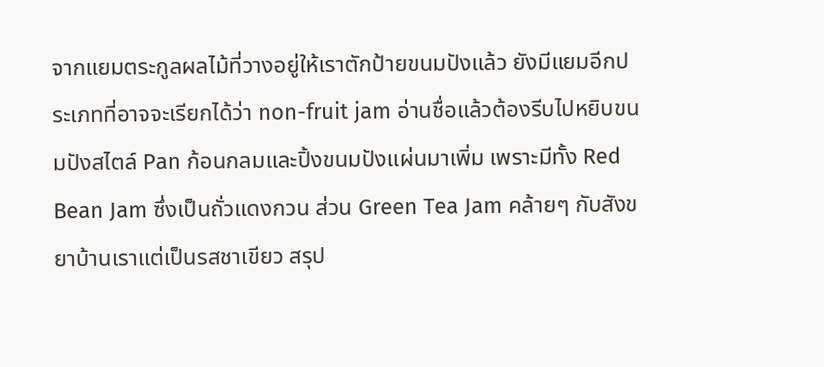จากแยมตระกูลผลไม้ที่วางอยู่ให้เราตักป้ายขนมปังแล้ว ยังมีแยมอีกประเภทที่อาจจะเรียกได้ว่า non-fruit jam อ่านชื่อแล้วต้องรีบไปหยิบขนมปังสไตล์ Pan ก้อนกลมและปิ้งขนมปังแผ่นมาเพิ่ม เพราะมีทั้ง Red Bean Jam ซึ่งเป็นถั่วแดงกวน ส่วน Green Tea Jam คล้ายๆ กับสังขยาบ้านเราแต่เป็นรสชาเขียว สรุป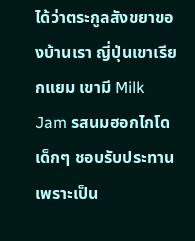ได้ว่าตระกูลสังขยาของบ้านเรา ญี่ปุ่นเขาเรียกแยม เขามี Milk Jam รสนมฮอกไกโด เด็กๆ ชอบรับประทานเพราะเป็น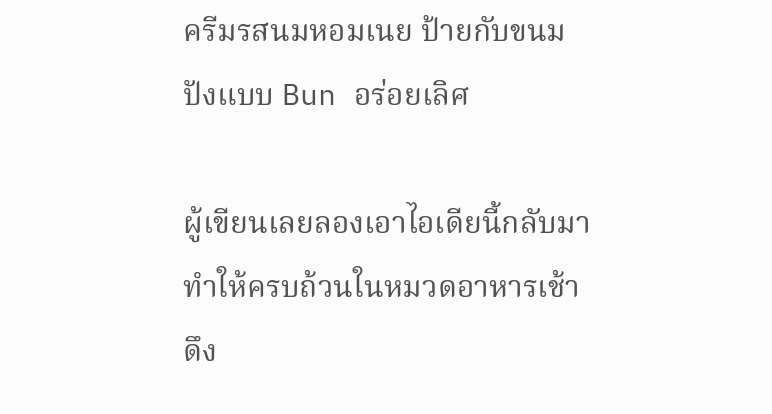ครีมรสนมหอมเนย ป้ายกับขนมปังแบบ Bun อร่อยเลิศ

ผู้เขียนเลยลองเอาไอเดียนี้กลับมาทำให้ครบถ้วนในหมวดอาหารเช้า ดึง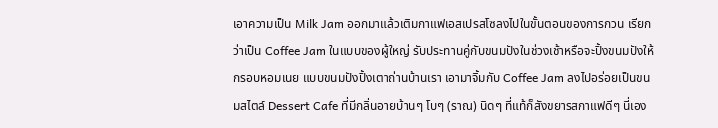เอาความเป็น Milk Jam ออกมาแล้วเติมกาแฟเอสเปรสโซลงไปในขั้นตอนของการกวน เรียกว่าเป็น Coffee Jam ในแบบของผู้ใหญ่ รับประทานคู่กับขนมปังในช่วงเช้าหรือจะปิ้งขนมปังให้กรอบหอมเนย แบบขนมปังปิ้งเตาถ่านบ้านเรา เอามาจิ้มกับ Coffee Jam ลงไปอร่อยเป็นขนมสไตล์ Dessert Cafe ที่มีกลิ่นอายบ้านๆ โบๆ (ราณ) นิดๆ ที่แท้ก็สังขยารสกาแฟดีๆ นี่เอง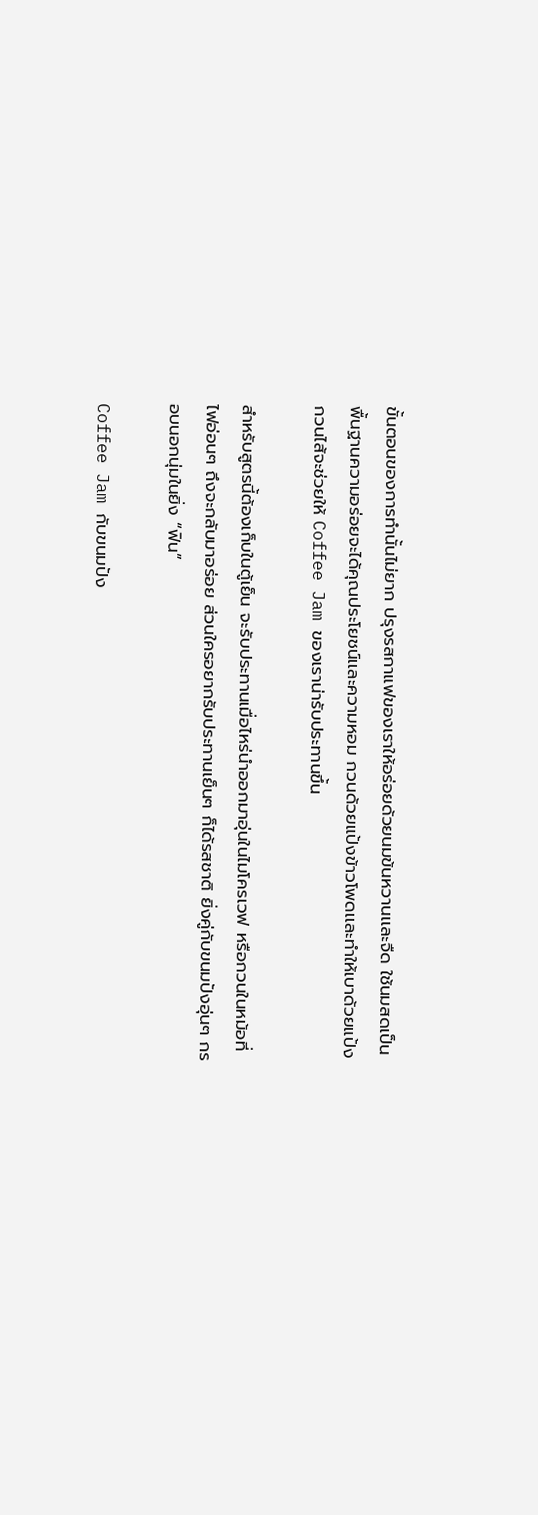ขั้นตอนของการทำนั้นไม่ยาก ปรุงรสกาแฟของเราให้อร่อยด้วยนมข้นหวานเเละจืด ใช้นมสดเป็นพื้นฐานความอร่อยจะได้คุณประโยชน์เเละความหอม กวนด้วยแป้งข้าวโพดเเละทำให้เบาด้วยแป้งกวนไส้จะช่วยให้ Coffee Jam ของเราน่ารับประทานขึ้น

สำหรับสูตรนี้ต้องเก็บในตู้เย็น จะรับประทานเมื่อไหร่นำออกมาอุ่นในไมโครเวฟ หรือกวนในหม้อที่ไฟอ่อนๆ ถึงจะกลับมาอร่อย ส่วนใครอยากรับประทานเย็นๆ ก็ได้รสชาติ ยิ่งคู่กับขนมปังอุ่นๆ กรอบนอกนุ่มในยิ่ง “ฟิน”

Coffee Jam กับขนมปัง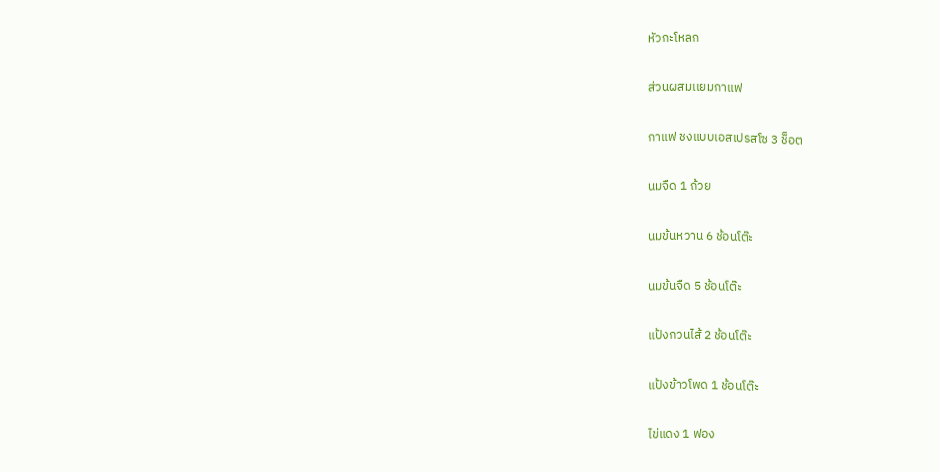หัวกะโหลก

ส่วนผสมเเยมกาแฟ

กาแฟ ชงแบบเอสเปรสโซ 3 ช็อต

นมจืด 1 ถ้วย

นมข้นหวาน 6 ช้อนโต๊ะ

นมข้นจืด 5 ช้อนโต๊ะ

แป้งกวนไส้ 2 ช้อนโต๊ะ

แป้งข้าวโพด 1 ช้อนโต๊ะ

ไข่แดง 1 ฟอง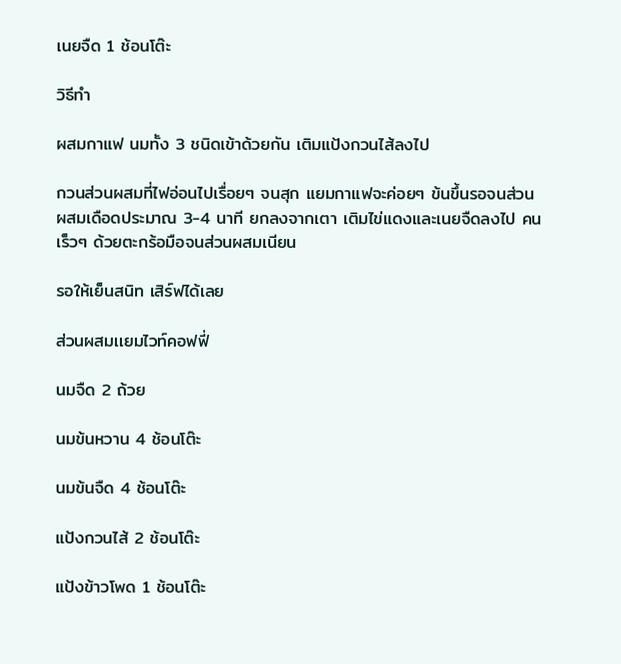เนยจืด 1 ช้อนโต๊ะ

วิธีทำ

ผสมกาแฟ นมทั้ง 3 ชนิดเข้าด้วยกัน เติมแป้งกวนไส้ลงไป

กวนส่วนผสมที่ไฟอ่อนไปเรื่อยๆ จนสุก แยมกาแฟจะค่อยๆ ข้นขึ้นรอจนส่วนผสมเดือดประมาณ 3-4 นาที ยกลงจากเตา เติมไข่แดงและเนยจืดลงไป คนเร็วๆ ด้วยตะกร้อมือจนส่วนผสมเนียน

รอให้เย็นสนิท เสิร์ฟได้เลย

ส่วนผสมเเยมไวท์คอฟฟี่

นมจืด 2 ถ้วย

นมข้นหวาน 4 ช้อนโต๊ะ

นมข้นจืด 4 ช้อนโต๊ะ

แป้งกวนไส้ 2 ช้อนโต๊ะ

แป้งข้าวโพด 1 ช้อนโต๊ะ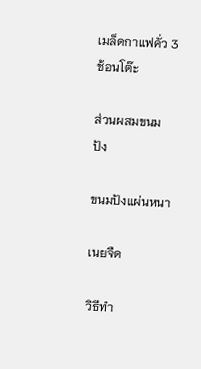เมล็ดกาแฟคั่ว 3 ช้อนโต๊ะ

ส่วนผสมขนมปัง

ขนมปังแผ่นหนา

เนยจืด

วิธีทำ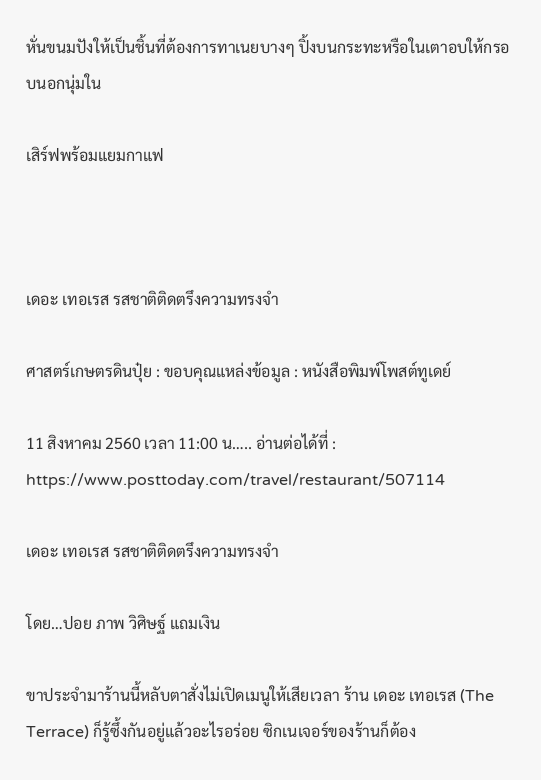หั่นขนมปังให้เป็นชิ้นที่ต้องการทาเนยบางๆ ปิ้งบนกระทะหรือในเตาอบให้กรอบนอกนุ่มใน

เสิร์ฟพร้อมแยมกาแฟ



เดอะ เทอเรส รสชาติติดตรึงความทรงจำ

ศาสตร์เกษตรดินปุ๋ย : ขอบคุณแหล่งข้อมูล : หนังสือพิมพ์โพสต์ทูเดย์

11 สิงหาคม 2560 เวลา 11:00 น….. อ่านต่อได้ที่ : https://www.posttoday.com/travel/restaurant/507114

เดอะ เทอเรส รสชาติติดตรึงความทรงจำ

โดย…ปอย ภาพ วิศิษฐ์ แถมเงิน

ขาประจำมาร้านนี้หลับตาสั่งไม่เปิดเมนูให้เสียเวลา ร้าน เดอะ เทอเรส (The Terrace) ก็รู้ซึ้งกันอยู่แล้วอะไรอร่อย ซิกเนเจอร์ของร้านก็ต้อง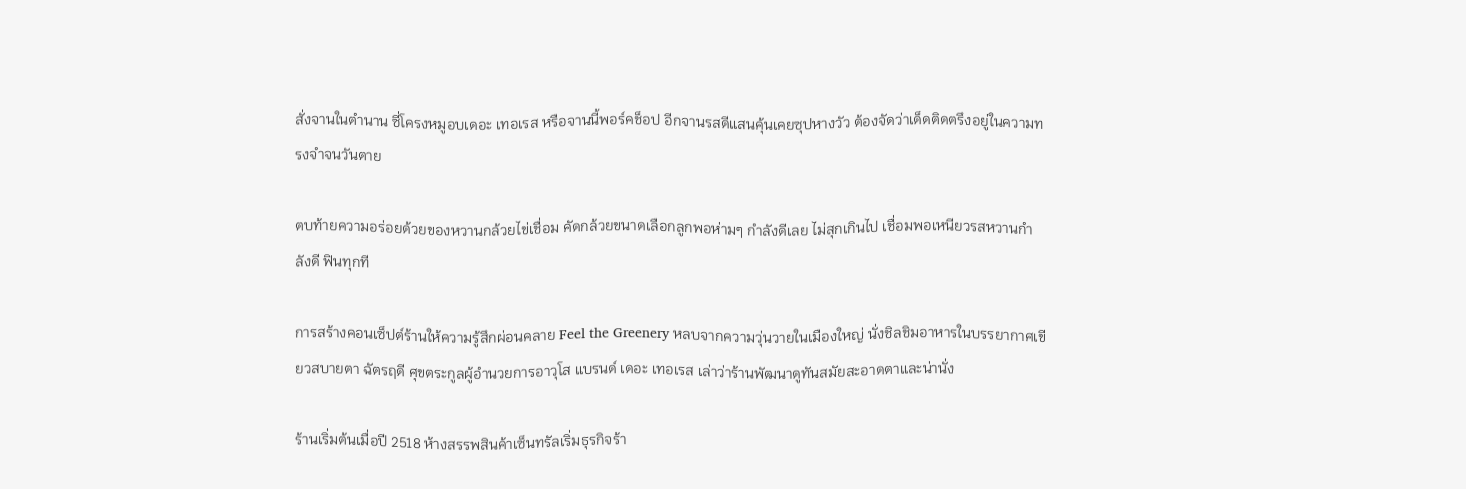สั่งจานในตำนาน ซี่โครงหมูอบเดอะ เทอเรส หรือจานนี้พอร์คช็อป อีกจานรสดีแสนคุ้นเคยซุปหางวัว ต้องจัดว่าเด็ดติดตรึงอยู่ในความทรงจำจนวันตาย

ตบท้ายความอร่อยด้วยของหวานกล้วยไข่เชื่อม คัดกล้วยขนาดเลือกลูกพอห่ามๆ กำลังดีเลย ไม่สุกเกินไป เชื่อมพอเหนียวรสหวานกำลังดี ฟินทุกที

การสร้างคอนเซ็ปต์ร้านให้ความรู้สึกผ่อนคลาย Feel the Greenery หลบจากความวุ่นวายในเมืองใหญ่ นั่งชิลชิมอาหารในบรรยากาศเขียวสบายตา ฉัตรฤดี ศุขตระกูลผู้อำนวยการอาวุโส แบรนด์ เดอะ เทอเรส เล่าว่าร้านพัฒนาดูทันสมัยสะอาดตาและน่านั่ง

ร้านเริ่มต้นเมื่อปี 2518 ห้างสรรพสินค้าเซ็นทรัลเริ่มธุรกิจร้า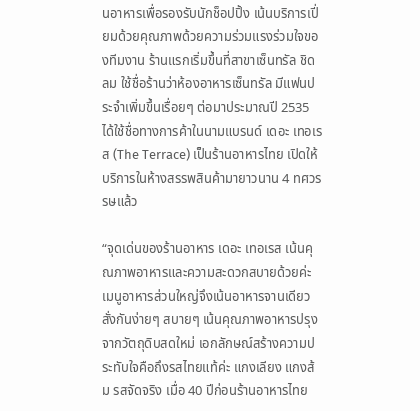นอาหารเพื่อรองรับนักช็อปปิ้ง เน้นบริการเปี่ยมด้วยคุณภาพด้วยความร่วมแรงร่วมใจของทีมงาน ร้านแรกเริ่มขึ้นที่สาขาเซ็นทรัล ชิดลม ใช้ชื่อร้านว่าห้องอาหารเซ็นทรัล มีแฟนประจำเพิ่มขึ้นเรื่อยๆ ต่อมาประมาณปี 2535 ได้ใช้ชื่อทางการค้าในนามแบรนด์ เดอะ เทอเรส (The Terrace) เป็นร้านอาหารไทย เปิดให้บริการในห้างสรรพสินค้ามายาวนาน 4 ทศวรรษแล้ว

“จุดเด่นของร้านอาหาร เดอะ เทอเรส เน้นคุณภาพอาหารและความสะดวกสบายด้วยค่ะ เมนูอาหารส่วนใหญ่จึงเน้นอาหารจานเดียว สั่งกันง่ายๆ สบายๆ เน้นคุณภาพอาหารปรุงจากวัตถุดิบสดใหม่ เอกลักษณ์สร้างความประทับใจคือถึงรสไทยแท้ค่ะ แกงเลียง แกงส้ม รสจัดจริง เมื่อ 40 ปีก่อนร้านอาหารไทย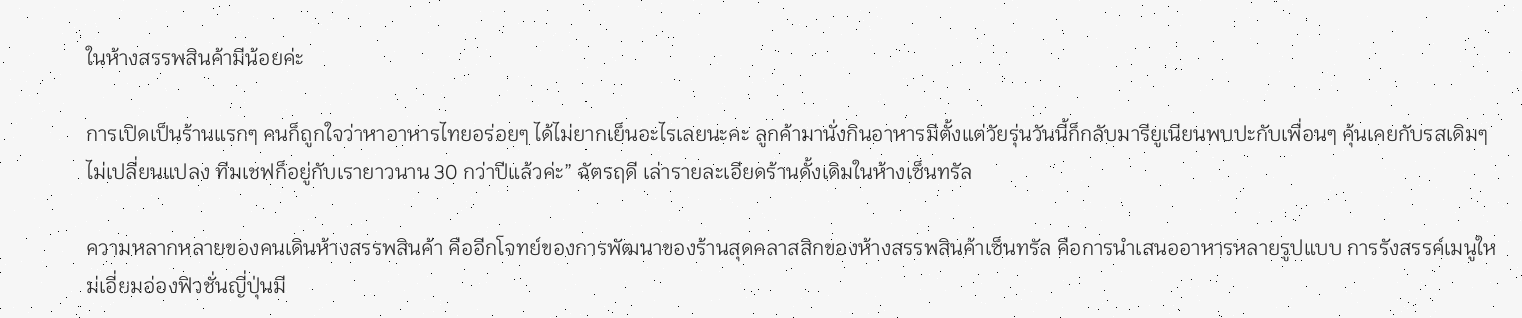ในห้างสรรพสินค้ามีน้อยค่ะ

การเปิดเป็นร้านแรกๆ คนก็ถูกใจว่าหาอาหารไทยอร่อยๆ ได้ไม่ยากเย็นอะไรเลยนะคะ ลูกค้ามานั่งกินอาหารมีตั้งแต่วัยรุ่นวันนี้ก็กลับมารียูเนียนพบปะกับเพื่อนๆ คุ้นเคยกับรสเดิมๆ ไม่เปลี่ยนแปลง ทีมเชฟก็อยู่กับเรายาวนาน 30 กว่าปีแล้วค่ะ” ฉัตรฤดี เล่ารายละเอียดร้านดั้งเดิมในห้างเซ็นทรัล

ความหลากหลายของคนเดินห้างสรรพสินค้า คืออีกโจทย์ของการพัฒนาของร้านสุดคลาสสิกของห้างสรรพสินค้าเซ็นทรัล คือการนำเสนออาหารหลายรูปแบบ การรังสรรค์เมนูใหม่เอี่ยมอ่องฟิวชั่นญี่ปุ่นมี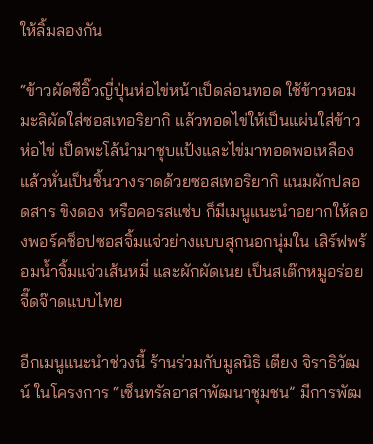ให้ลิ้มลองกัน

“ข้าวผัดซีอิ๊วญี่ปุ่นห่อไข่หน้าเป็ดล่อนทอด ใช้ข้าวหอมมะลิผัดใส่ซอสเทอริยากิ แล้วทอดไข่ให้เป็นแผ่นใส่ข้าวห่อไข่ เป็ดพะโล้นำมาชุบแป้งและไข่มาทอดพอเหลือง แล้วหั่นเป็นชิ้นวางราดด้วยซอสเทอริยากิ แนมผักปลอดสาร ขิงดอง หรือคอรสแซ่บ ก็มีเมนูแนะนำอยากให้ลองพอร์คช็อปซอสจิ้มแจ่วย่างแบบสุกนอกนุ่มใน เสิร์ฟพร้อมน้ำจิ้มแจ่วเส้นหมี่ และผักผัดเนย เป็นสเต๊กหมูอร่อยจี๊ดจ๊าดแบบไทย

อีกเมนูแนะนำช่วงนี้ ร้านร่วมกับมูลนิธิ เตียง จิราธิวัฒน์ ในโครงการ “เซ็นทรัลอาสาพัฒนาชุมชน” มีการพัฒ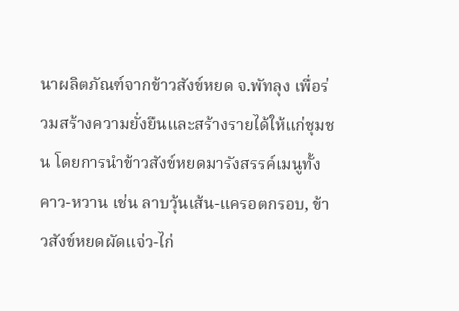นาผลิตภัณฑ์จากข้าวสังข์หยด จ.พัทลุง เพื่อร่วมสร้างความยั่งยืนและสร้างรายได้ให้แก่ชุมชน โดยการนำข้าวสังข์หยดมารังสรรค์เมนูทั้งคาว-หวาน เช่น ลาบวุ้นเส้น-แครอตกรอบ, ข้าวสังข์หยดผัดแจ่ว-ไก่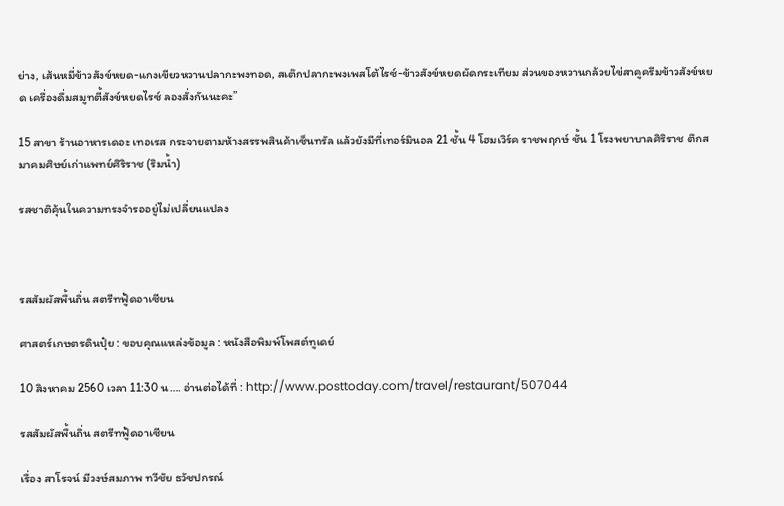ย่าง, เส้นหมี่ข้าวสังข์หยด-แกงเขียวหวานปลากะพงทอด, สเต๊กปลากะพงเพสโต้ไรซ์-ข้าวสังข์หยดผัดกระเทียม ส่วนของหวานกล้วยไข่สาคูครีมข้าวสังข์หยด เครื่องดื่มสมูทตี้สังข์หยดไรซ์ ลองสั่งกันนะคะ”

15 สาขา ร้านอาหารเดอะ เทอเรส กระจายตามห้างสรรพสินค้าเซ็นทรัล แล้วยังมีที่เทอร์มินอล 21 ชั้น 4 โฮมเวิร์ค ราชพฤกษ์ ชั้น 1 โรงพยาบาลศิริราช ตึกสมาคมศิษย์เก่าแพทย์ศิริราช (ริมน้ำ)

รสชาติคุ้นในความทรงจำรออยู่ไม่เปลี่ยนแปลง



รสสัมผัสพื้นถิ่น สตรีทฟู้ดอาเซียน

ศาสตร์เกษตรดินปุ๋ย : ขอบคุณแหล่งข้อมูล : หนังสือพิมพ์โพสต์ทูเดย์

10 สิงหาคม 2560 เวลา 11:30 น…. อ่านต่อได้ที่ : http://www.posttoday.com/travel/restaurant/507044

รสสัมผัสพื้นถิ่น สตรีทฟู้ดอาเซียน

เรื่อง สาโรจน์ มีวงษ์สมภาพ ทวีชัย ธวัชปกรณ์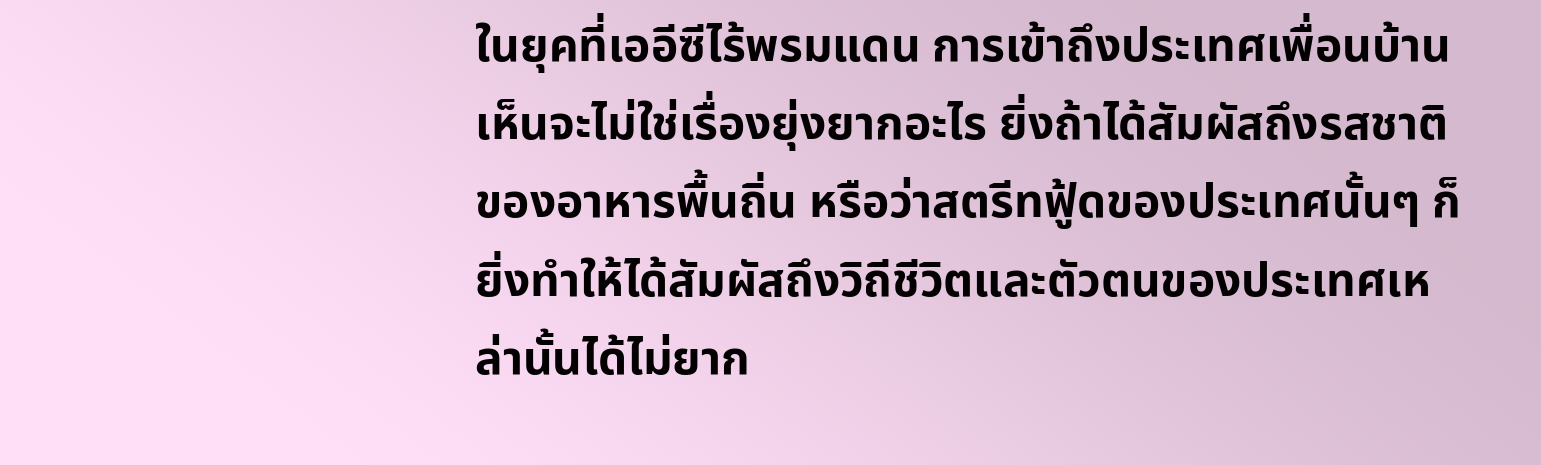ในยุคที่เออีซีไร้พรมแดน การเข้าถึงประเทศเพื่อนบ้านเห็นจะไม่ใช่เรื่องยุ่งยากอะไร ยิ่งถ้าได้สัมผัสถึงรสชาติของอาหารพื้นถิ่น หรือว่าสตรีทฟู้ดของประเทศนั้นๆ ก็ยิ่งทำให้ได้สัมผัสถึงวิถีชีวิตและตัวตนของประเทศเหล่านั้นได้ไม่ยาก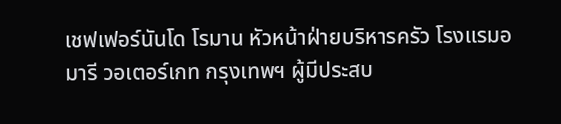เชฟเฟอร์นันโด โรมาน หัวหน้าฝ่ายบริหารครัว โรงแรมอมารี วอเตอร์เกท กรุงเทพฯ ผู้มีประสบ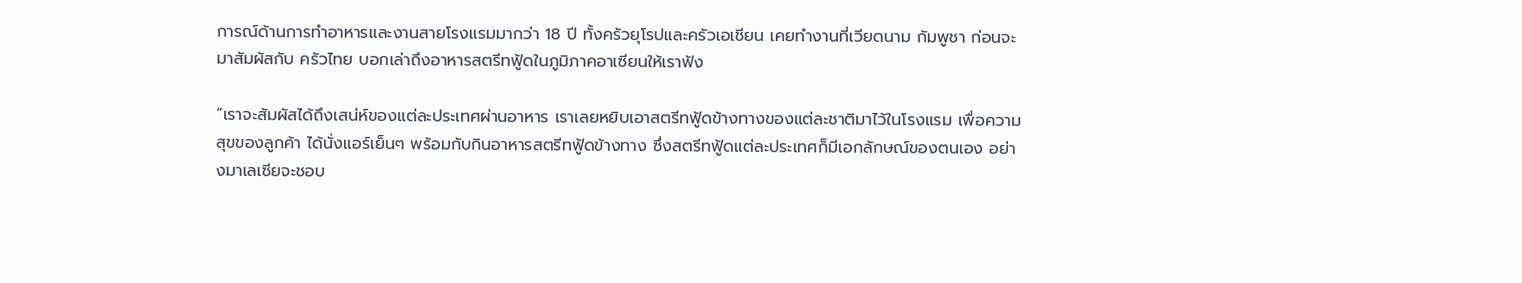การณ์ด้านการทำอาหารและงานสายโรงแรมมากว่า 18 ปี ทั้งครัวยุโรปและครัวเอเชียน เคยทำงานที่เวียดนาม กัมพูชา ก่อนจะมาสัมผัสกับ ครัวไทย บอกเล่าถึงอาหารสตรีทฟู้ดในภูมิภาคอาเซียนให้เราฟัง

“เราจะสัมผัสได้ถึงเสน่ห์ของแต่ละประเทศผ่านอาหาร เราเลยหยิบเอาสตรีทฟู้ดข้างทางของแต่ละชาติมาไว้ในโรงแรม เพื่อความสุขของลูกค้า ได้นั่งแอร์เย็นๆ พร้อมกับกินอาหารสตรีทฟู้ดข้างทาง ซึ่งสตรีทฟู้ดแต่ละประเทศก็มีเอกลักษณ์ของตนเอง อย่างมาเลเซียจะชอบ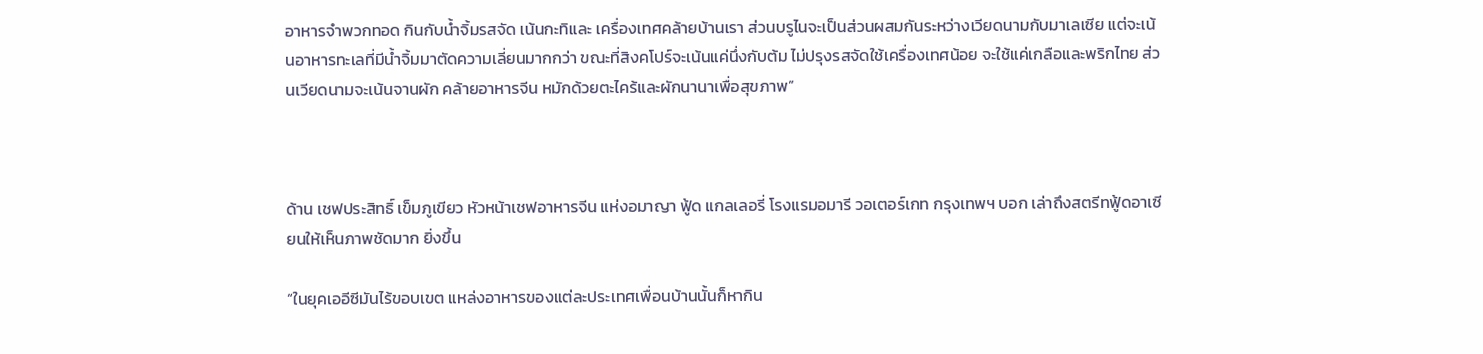อาหารจำพวกทอด กินกับน้ำจิ้มรสจัด เน้นกะทิและ เครื่องเทศคล้ายบ้านเรา ส่วนบรูไนจะเป็นส่วนผสมกันระหว่างเวียดนามกับมาเลเซีย แต่จะเน้นอาหารทะเลที่มีน้ำจิ้มมาตัดความเลี่ยนมากกว่า ขณะที่สิงคโปร์จะเน้นแค่นึ่งกับต้ม ไม่ปรุงรสจัดใช้เครื่องเทศน้อย จะใช้แค่เกลือและพริกไทย ส่วนเวียดนามจะเน้นจานผัก คล้ายอาหารจีน หมักด้วยตะไคร้และผักนานาเพื่อสุขภาพ”



ด้าน เชฟประสิทธิ์ เข็มภูเขียว หัวหน้าเชฟอาหารจีน แห่งอมาญา ฟู้ด แกลเลอรี่ โรงแรมอมารี วอเตอร์เกท กรุงเทพฯ บอก เล่าถึงสตรีทฟู้ดอาเซียนให้เห็นภาพชัดมาก ยิ่งขึ้น

“ในยุคเออีซีมันไร้ขอบเขต แหล่งอาหารของแต่ละประเทศเพื่อนบ้านนั้นก็หากิน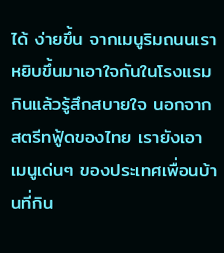ได้ ง่ายขึ้น จากเมนูริมถนนเราหยิบขึ้นมาเอาใจกันในโรงแรม กินแล้วรู้สึกสบายใจ นอกจากสตรีทฟู้ดของไทย เรายังเอาเมนูเด่นๆ ของประเทศเพื่อนบ้านที่กิน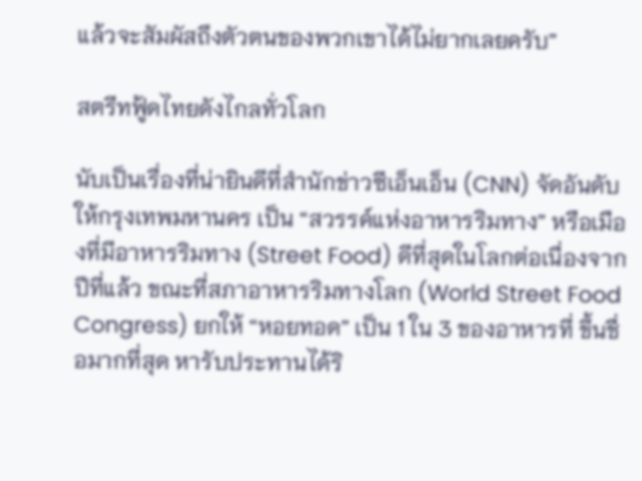แล้วจะสัมผัสถึงตัวตนของพวกเขาได้ไม่ยากเลยครับ”

สตรีทฟู้ดไทยดังไกลทั่วโลก

นับเป็นเรื่องที่น่ายินดีที่สำนักข่าวซีเอ็นเอ็น (CNN) จัดอันดับให้กรุงเทพมหานคร เป็น “สวรรค์แห่งอาหารริมทาง” หรือเมืองที่มีอาหารริมทาง (Street Food) ดีที่สุดในโลกต่อเนื่องจากปีที่แล้ว ขณะที่สภาอาหารริมทางโลก (World Street Food Congress) ยกให้ “หอยทอด” เป็น 1 ใน 3 ของอาหารที่ ขึ้นชื่อมากที่สุด หารับประทานได้ริ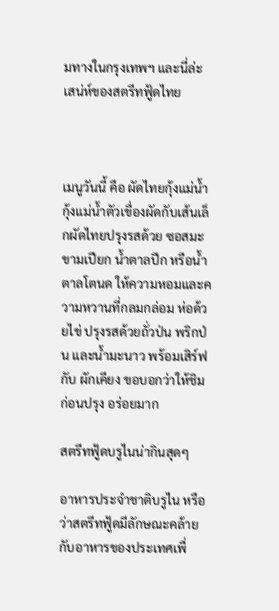มทางในกรุงเทพฯ และนี่ล่ะเสน่ห์ของสตรีทฟู้ดไทย



เมนูวันนี้ คือ ผัดไทยกุ้งแม่น้ำ กุ้งแม่น้ำตัวเขื่องผัดกับเส้นเล็กผัดไทยปรุงรสด้วย ซอสมะขามเปียก น้ำตาลปึก หรือน้ำตาลโตนด ให้ความหอมและความหวานที่กลมกล่อม ห่อด้วยไข่ ปรุงรสด้วยถั่วป่น พริกป่น และน้ำมะนาว พร้อมเสิร์ฟกับ ผักเคียง ขอบอกว่าให้ชิมก่อนปรุง อร่อยมาก

สตรีทฟู้ดบรูไนน่ากินสุดๆ

อาหารประจำชาติบรูไน หรือว่าสตรีทฟู้ดมีลักษณะคล้ายกับอาหารของประเทศเพื่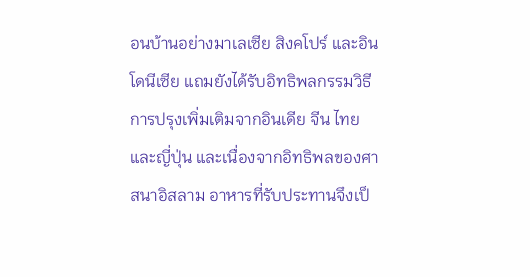อนบ้านอย่างมาเลเซีย สิงคโปร์ และอินโดนีเซีย แถมยังได้รับอิทธิพลกรรมวิธีการปรุงเพิ่มเติมจากอินเดีย จีน ไทย และญี่ปุ่น และเนื่องจากอิทธิพลของศาสนาอิสลาม อาหารที่รับประทานจึงเป็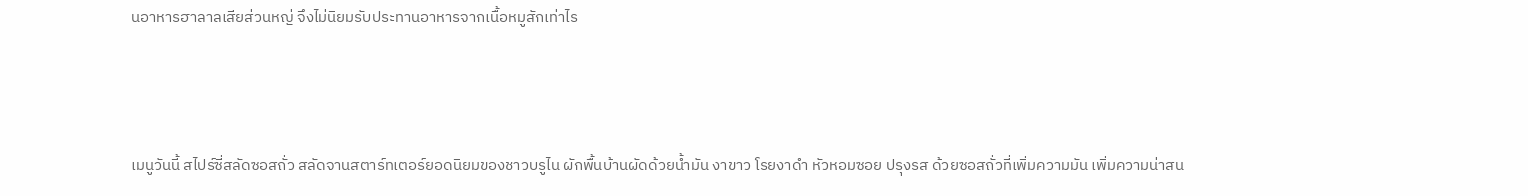นอาหารฮาลาลเสียส่วนหญ่ จึงไม่นิยมรับประทานอาหารจากเนื้อหมูสักเท่าไร



เมนูวันนี้ สไปร์ซี่สลัดซอสถั่ว สลัดจานสตาร์ทเตอร์ยอดนิยมของชาวบรูไน ผักพื้นบ้านผัดด้วยน้ำมัน งาขาว โรยงาดำ หัวหอมซอย ปรุงรส ด้วยซอสถั่วที่เพิ่มความมัน เพิ่มความน่าสน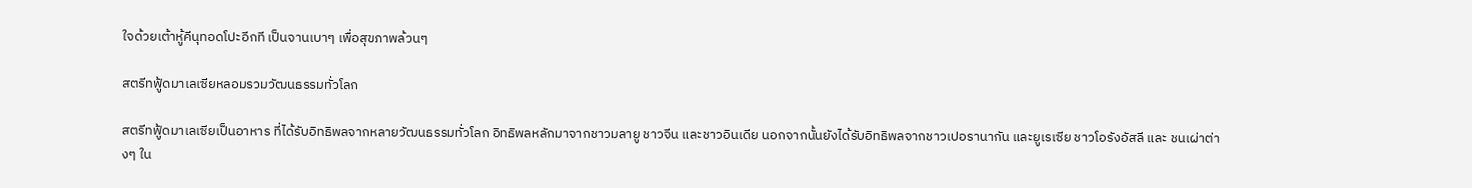ใจด้วยเต้าหู้คีนุทอดโปะอีกที เป็นจานเบาๆ เพื่อสุขภาพล้วนๆ

สตรีทฟู้ดมาเลเซียหลอมรวมวัฒนธรรมทั่วโลก

สตรีทฟู้ดมาเลเซียเป็นอาหาร ที่ได้รับอิทธิพลจากหลายวัฒนธรรมทั่วโลก อิทธิพลหลักมาจากชาวมลายู ชาวจีน และชาวอินเดีย นอกจากนั้นยังได้รับอิทธิพลจากชาวเปอรานากัน และยูเรเซีย ชาวโอรังอัสลี และ ชนเผ่าต่างๆ ใน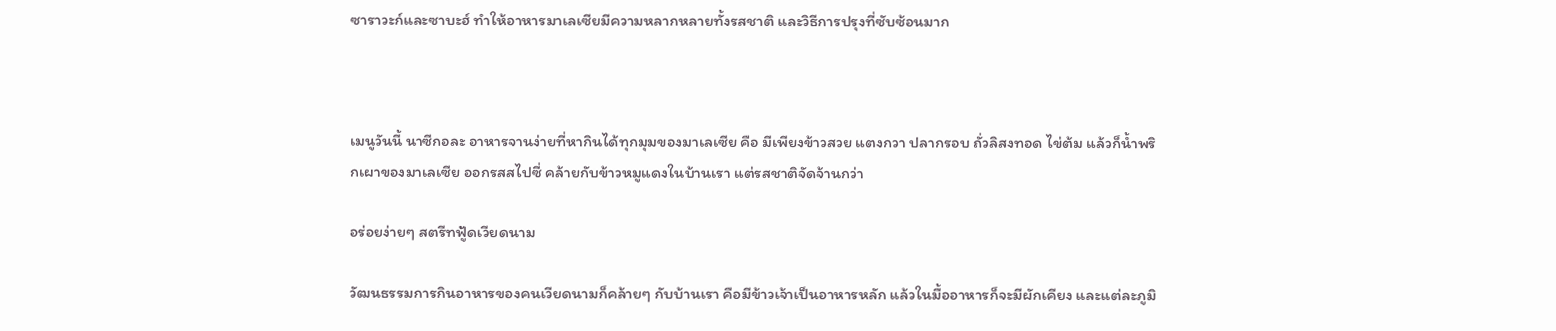ซาราวะก์และซาบะฮ์ ทำให้อาหารมาเลเซียมีความหลากหลายทั้งรสชาติ และวิธีการปรุงที่ซับซ้อนมาก



เมนูวันนี้ นาซีกอละ อาหารจานง่ายที่หากินได้ทุกมุมของมาเลเซีย คือ มีเพียงข้าวสวย แตงกวา ปลากรอบ ถั่วลิสงทอด ไข่ต้ม แล้วก็น้ำพริกเผาของมาเลเซีย ออกรสสไปซี่ คล้ายกับข้าวหมูแดงในบ้านเรา แต่รสชาติจัดจ้านกว่า

อร่อยง่ายๆ สตรีทฟู้ดเวียดนาม

วัฒนธรรมการกินอาหารของคนเวียดนามก็คล้ายๆ กับบ้านเรา คือมีข้าวเจ้าเป็นอาหารหลัก แล้วในมื้ออาหารก็จะมีผักเคียง และแต่ละภูมิ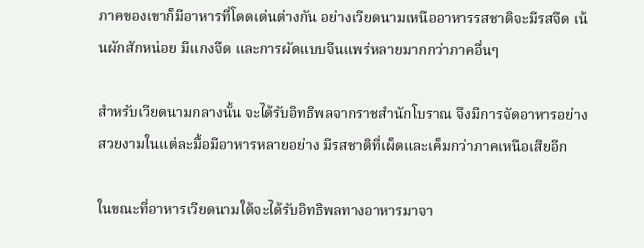ภาคของเขาก็มีอาหารที่โดดเด่นต่างกัน อย่างเวียดนามเหนืออาหารรสชาติจะมีรสจืด เน้นผักสักหน่อย มีแกงจืด และการผัดแบบจีนแพร่หลายมากกว่าภาคอื่นๆ

สำหรับเวียดนามกลางนั้น จะได้รับอิทธิพลจากราชสำนักโบราณ จึงมีการจัดอาหารอย่างสวยงามในแต่ละมื้อมีอาหารหลายอย่าง มีรสชาติที่เผ็ดและเค็มกว่าภาคเหนือเสียอีก

ในขณะที่อาหารเวียดนามใต้จะได้รับอิทธิพลทางอาหารมาจา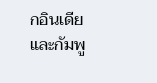กอินเดียและกัมพู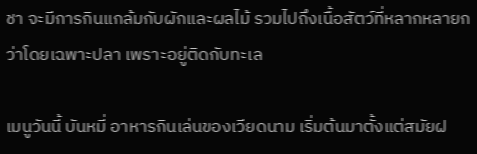ชา จะมีการกินแกล้มกับผักและผลไม้ รวมไปถึงเนื้อสัตว์ที่หลากหลายกว่าโดยเฉพาะปลา เพราะอยู่ติดกับทะเล

เมนูวันนี้ บันหมี่ อาหารกินเล่นของเวียดนาม เริ่มต้นมาตั้งแต่สมัยฝ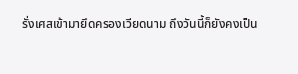รั่งเศสเข้ามายึดครองเวียดนาม ถึงวันนี้ก็ยังคงเป็น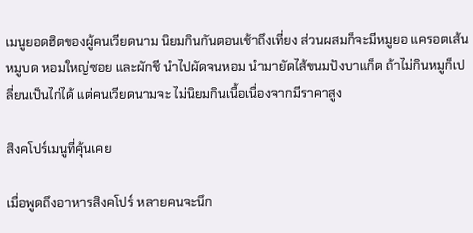เมนูยอดฮิตของผู้คนเวียดนาม นิยมกินกันตอนเช้าถึงเที่ยง ส่วนผสมก็จะมีหมูยอ แครอตเส้น หมูบด หอมใหญ่ซอย และผักชี นำไปผัดจนหอม นำมายัดไส้ขนมปังบาแก็ต ถ้าไม่กินหมูก็เปลี่ยนเป็นไก่ได้ แต่คนเวียดนามจะ ไม่นิยมกินเนื้อเนื่องจากมีราคาสูง

สิงคโปร์เมนูที่คุ้นเคย

เมื่อพูดถึงอาหารสิงคโปร์ หลายคนจะนึก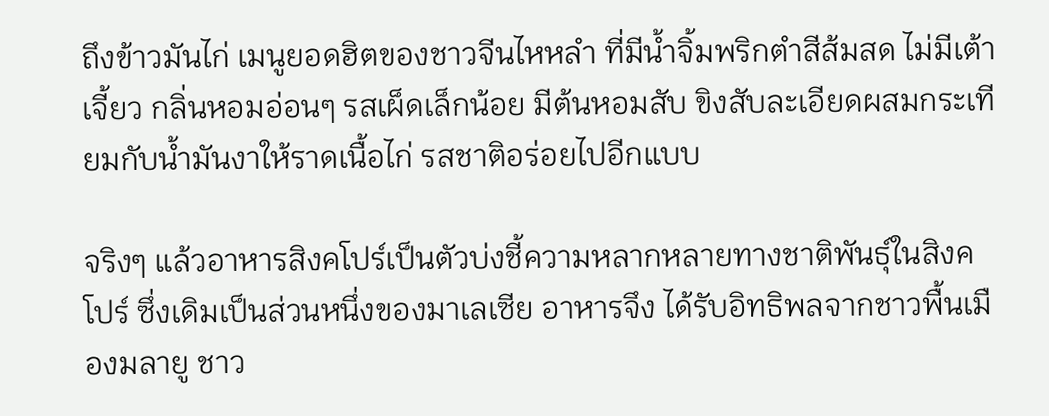ถึงข้าวมันไก่ เมนูยอดฮิตของชาวจีนไหหลำ ที่มีน้ำจิ้มพริกตำสีส้มสด ไม่มีเต้าเจี้ยว กลิ่นหอมอ่อนๆ รสเผ็ดเล็กน้อย มีต้นหอมสับ ขิงสับละเอียดผสมกระเทียมกับน้ำมันงาให้ราดเนื้อไก่ รสชาติอร่อยไปอีกแบบ

จริงๆ แล้วอาหารสิงคโปร์เป็นตัวบ่งชี้ความหลากหลายทางชาติพันธุ์ในสิงคโปร์ ซึ่งเดิมเป็นส่วนหนึ่งของมาเลเซีย อาหารจึง ได้รับอิทธิพลจากชาวพื้นเมืองมลายู ชาว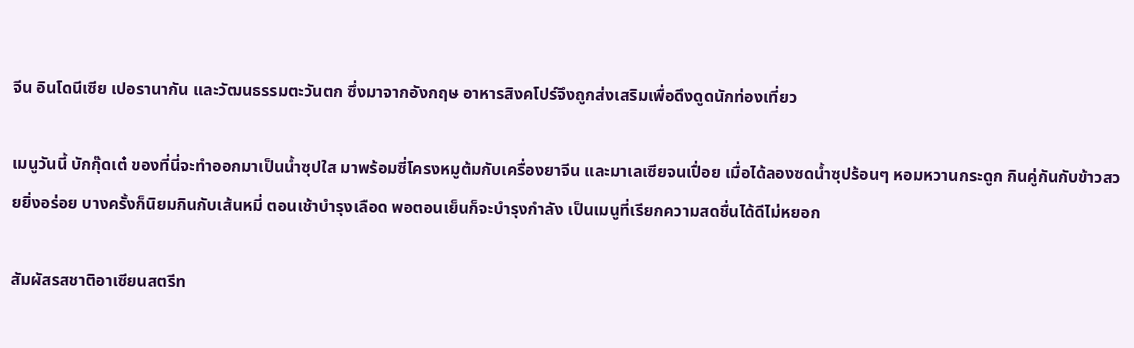จีน อินโดนีเซีย เปอรานากัน และวัฒนธรรมตะวันตก ซึ่งมาจากอังกฤษ อาหารสิงคโปร์จึงถูกส่งเสริมเพื่อดึงดูดนักท่องเที่ยว

เมนูวันนี้ บักกุ๊ดเต๋ ของที่นี่จะทำออกมาเป็นน้ำซุปใส มาพร้อมซี่โครงหมูต้มกับเครื่องยาจีน และมาเลเซียจนเปื่อย เมื่อได้ลองซดน้ำซุปร้อนๆ หอมหวานกระดูก กินคู่กันกับข้าวสวยยิ่งอร่อย บางครั้งก็นิยมกินกับเส้นหมี่ ตอนเช้าบำรุงเลือด พอตอนเย็นก็จะบำรุงกำลัง เป็นเมนูที่เรียกความสดชื่นได้ดีไม่หยอก

สัมผัสรสชาติอาเซียนสตรีท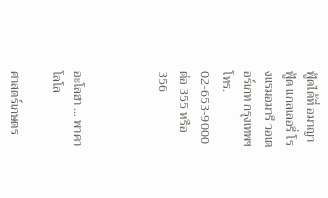ฟู้ดได้ที่ อมาญา ฟู้ด แกลเลอรี่ โรงแรมอมารี วอเตอร์เกท กรุงเทพฯ โทร. 02-653-9000 ต่อ 355 หรือ 356



อะโลฮา … พาคาโลโล

ศาสตร์เกษตร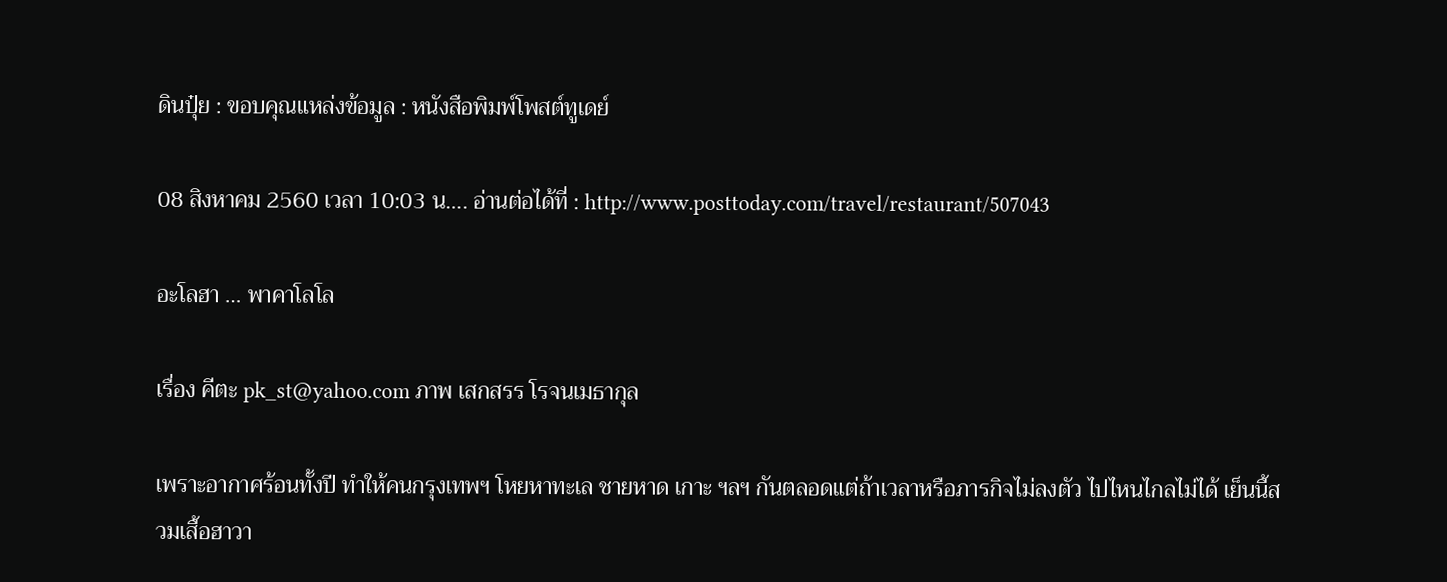ดินปุ๋ย : ขอบคุณแหล่งข้อมูล : หนังสือพิมพ์โพสต์ทูเดย์

08 สิงหาคม 2560 เวลา 10:03 น…. อ่านต่อได้ที่ : http://www.posttoday.com/travel/restaurant/507043

อะโลฮา … พาคาโลโล

เรื่อง คีตะ pk_st@yahoo.com ภาพ เสกสรร โรจนเมธากุล

เพราะอากาศร้อนทั้งปี ทำให้คนกรุงเทพฯ โหยหาทะเล ชายหาด เกาะ ฯลฯ กันตลอดแต่ถ้าเวลาหรือภารกิจไม่ลงตัว ไปไหนไกลไม่ได้ เย็นนี้สวมเสื้อฮาวา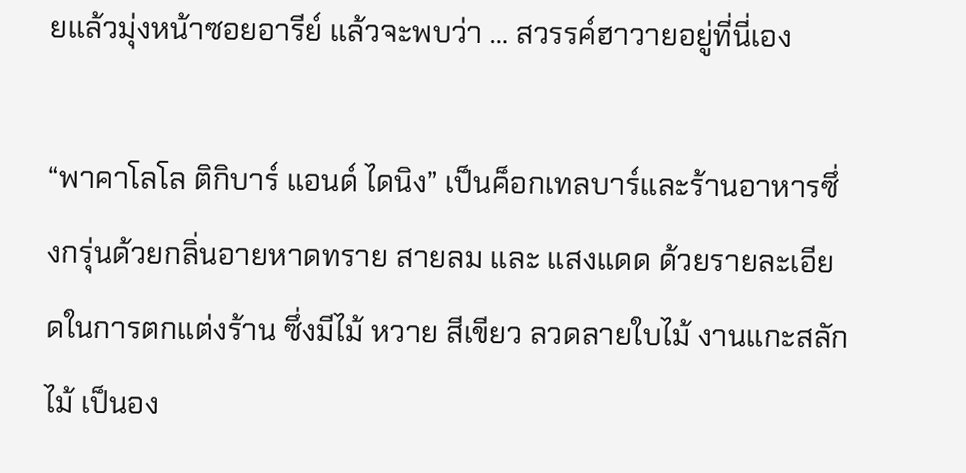ยแล้วมุ่งหน้าซอยอารีย์ แล้วจะพบว่า … สวรรค์ฮาวายอยู่ที่นี่เอง

“พาคาโลโล ติกิบาร์ แอนด์ ไดนิง” เป็นค็อกเทลบาร์และร้านอาหารซึ่งกรุ่นด้วยกลิ่นอายหาดทราย สายลม และ แสงแดด ด้วยรายละเอียดในการตกแต่งร้าน ซึ่งมีไม้ หวาย สีเขียว ลวดลายใบไม้ งานแกะสลักไม้ เป็นอง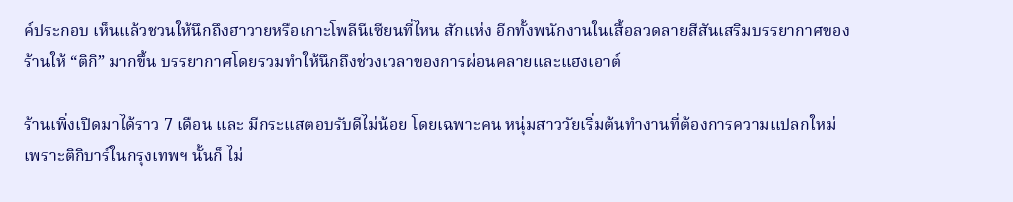ค์ประกอบ เห็นแล้วชวนให้นึกถึงฮาวายหรือเกาะโพลีนีเซียนที่ไหน สักแห่ง อีกทั้งพนักงานในเสื้อลวดลายสีสันเสริมบรรยากาศของร้านให้ “ติกิ” มากขึ้น บรรยากาศโดยรวมทำให้นึกถึงช่วงเวลาของการผ่อนคลายและแฮงเอาต์

ร้านเพิ่งเปิดมาได้ราว 7 เดือน และ มีกระแสตอบรับดีไม่น้อย โดยเฉพาะคน หนุ่มสาววัยเริ่มต้นทำงานที่ต้องการความแปลกใหม่ เพราะติกิบาร์ในกรุงเทพฯ นั้นก็ ไม่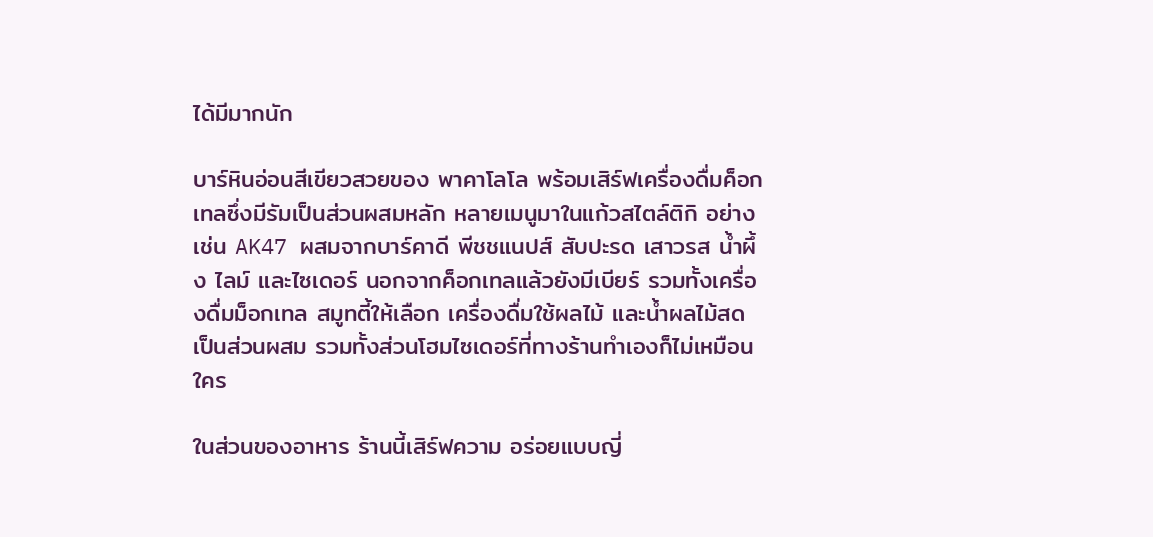ได้มีมากนัก

บาร์หินอ่อนสีเขียวสวยของ พาคาโลโล พร้อมเสิร์ฟเครื่องดื่มค็อกเทลซึ่งมีรัมเป็นส่วนผสมหลัก หลายเมนูมาในแก้วสไตล์ติกิ อย่างเช่น AK47 ผสมจากบาร์คาดี พีชชแนปส์ สับปะรด เสาวรส น้ำผึ้ง ไลม์ และไซเดอร์ นอกจากค็อกเทลแล้วยังมีเบียร์ รวมทั้งเครื่องดื่มม็อกเทล สมูทตี้ให้เลือก เครื่องดื่มใช้ผลไม้ และน้ำผลไม้สดเป็นส่วนผสม รวมทั้งส่วนโฮมไซเดอร์ที่ทางร้านทำเองก็ไม่เหมือนใคร

ในส่วนของอาหาร ร้านนี้เสิร์ฟความ อร่อยแบบญี่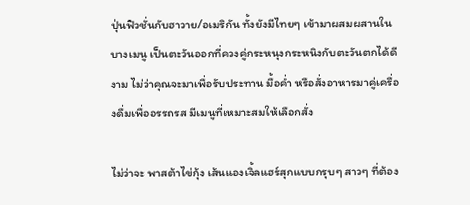ปุ่นฟิวชั่นกับฮาวาย/อเมริกัน ทั้งยังมีไทยๆ เข้ามาผสมผสานในบางเมนู เป็นตะวันออกที่ควงคู่กระหนุงกระหนิงกับตะวันตกได้ดีงาม ไม่ว่าคุณจะมาเพื่อรับประทาน มื้อค่ำ หรือสั่งอาหารมาคู่เครื่องดื่มเพื่ออรรถรส มีเมนูที่เหมาะสมให้เลือกสั่ง

ไม่ว่าจะ พาสต้าไข่กุ้ง เส้นแองเจิ้ลแฮร์สุกแบบกรุบๆ สาวๆ ที่ต้อง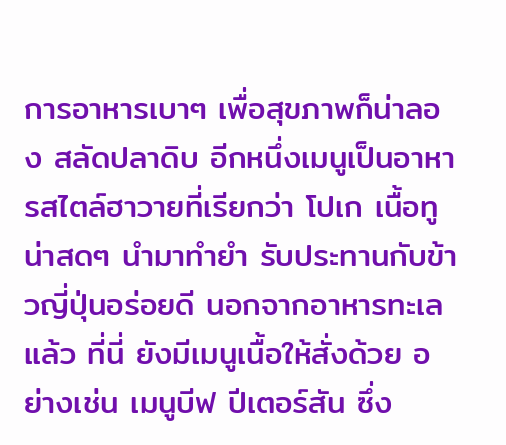การอาหารเบาๆ เพื่อสุขภาพก็น่าลอง สลัดปลาดิบ อีกหนึ่งเมนูเป็นอาหารสไตล์ฮาวายที่เรียกว่า โปเก เนื้อทูน่าสดๆ นำมาทำยำ รับประทานกับข้าวญี่ปุ่นอร่อยดี นอกจากอาหารทะเลแล้ว ที่นี่ ยังมีเมนูเนื้อให้สั่งด้วย อย่างเช่น เมนูบีฟ ปีเตอร์สัน ซึ่ง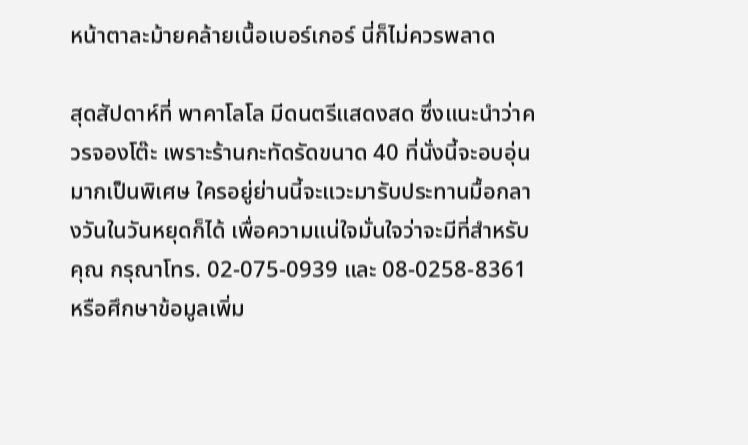หน้าตาละม้ายคล้ายเนื้อเบอร์เกอร์ นี่ก็ไม่ควรพลาด

สุดสัปดาห์ที่ พาคาโลโล มีดนตรีแสดงสด ซึ่งแนะนำว่าควรจองโต๊ะ เพราะร้านกะทัดรัดขนาด 40 ที่นั่งนี้จะอบอุ่นมากเป็นพิเศษ ใครอยู่ย่านนี้จะแวะมารับประทานมื้อกลางวันในวันหยุดก็ได้ เพื่อความแน่ใจมั่นใจว่าจะมีที่สำหรับคุณ กรุณาโทร. 02-075-0939 และ 08-0258-8361 หรือศึกษาข้อมูลเพิ่ม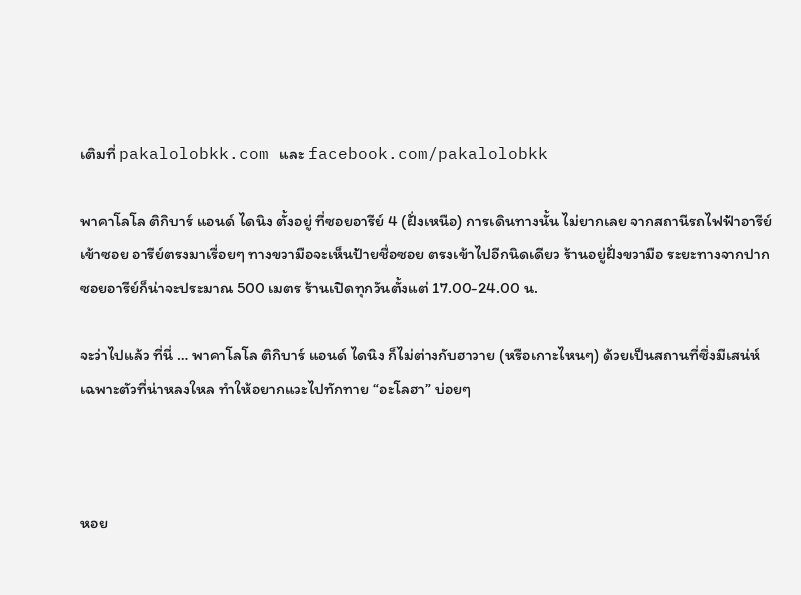เติมที่ pakalolobkk.com และ facebook.com/pakalolobkk

พาคาโลโล ติกิบาร์ แอนด์ ไดนิง ตั้งอยู่ ที่ซอยอารีย์ 4 (ฝั่งเหนือ) การเดินทางนั้น ไม่ยากเลย จากสถานีรถไฟฟ้าอารีย์ เข้าซอย อารีย์ตรงมาเรื่อยๆ ทางขวามือจะเห็นป้ายชื่อซอย ตรงเข้าไปอีกนิดเดียว ร้านอยู่ฝั่งขวามือ ระยะทางจากปากซอยอารีย์ก็น่าจะประมาณ 500 เมตร ร้านเปิดทุกวันตั้งแต่ 17.00-24.00 น.

จะว่าไปแล้ว ที่นี่ … พาคาโลโล ติกิบาร์ แอนด์ ไดนิง ก็ไม่ต่างกับฮาวาย (หรือเกาะไหนๆ) ด้วยเป็นสถานที่ซึ่งมีเสน่ห์เฉพาะตัวที่น่าหลงใหล ทำให้อยากแวะไปทักทาย “อะโลฮา” บ่อยๆ



หอย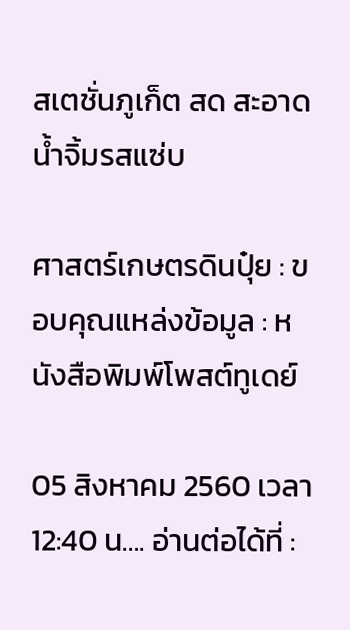สเตชั่นภูเก็ต สด สะอาด น้ำจิ้มรสแซ่บ

ศาสตร์เกษตรดินปุ๋ย : ขอบคุณแหล่งข้อมูล : หนังสือพิมพ์โพสต์ทูเดย์

05 สิงหาคม 2560 เวลา 12:40 น…. อ่านต่อได้ที่ :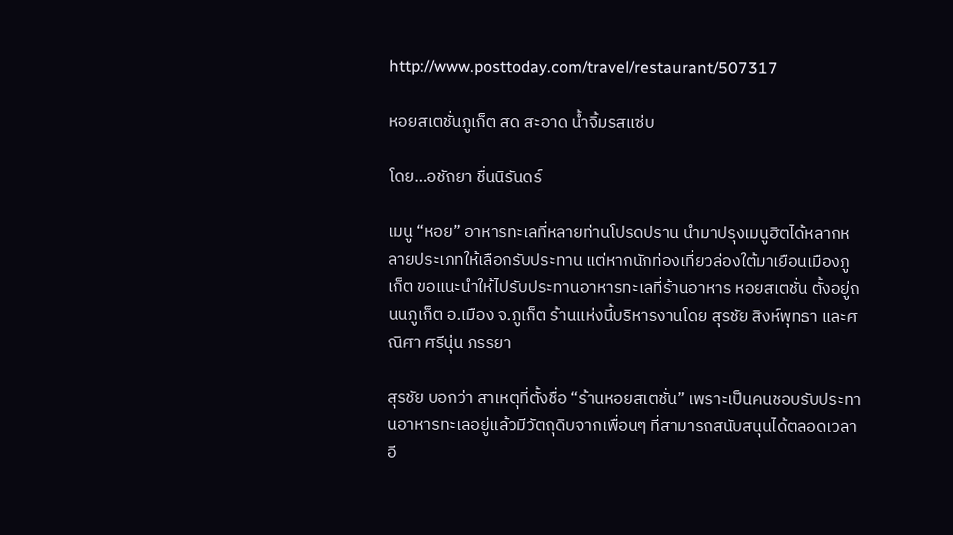http://www.posttoday.com/travel/restaurant/507317

หอยสเตชั่นภูเก็ต สด สะอาด น้ำจิ้มรสแซ่บ

โดย…อชัถยา ชื่นนิรันดร์

เมนู “หอย” อาหารทะเลที่หลายท่านโปรดปราน นำมาปรุงเมนูฮิตได้หลากหลายประเภทให้เลือกรับประทาน แต่หากนักท่องเที่ยวล่องใต้มาเยือนเมืองภูเก็ต ขอแนะนำให้ไปรับประทานอาหารทะเลที่ร้านอาหาร หอยสเตชั่น ตั้งอยู่ถนนภูเก็ต อ.เมือง จ.ภูเก็ต ร้านแห่งนี้บริหารงานโดย สุรชัย สิงห์พุทธา และศณิศา ศรีนุ่น ภรรยา

สุรชัย บอกว่า สาเหตุที่ตั้งชื่อ “ร้านหอยสเตชั่น” เพราะเป็นคนชอบรับประทานอาหารทะเลอยู่แล้วมีวัตถุดิบจากเพื่อนๆ ที่สามารถสนับสนุนได้ตลอดเวลา อี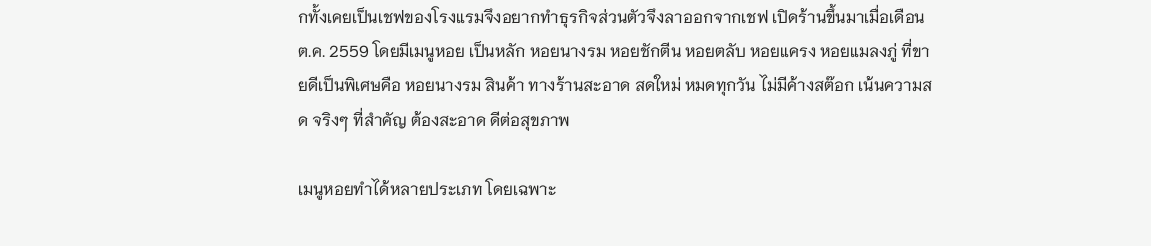กทั้งเคยเป็นเชฟของโรงแรมจึงอยากทำธุรกิจส่วนตัวจึงลาออกจากเชฟ เปิดร้านขึ้นมาเมื่อเดือน ต.ค. 2559 โดยมีเมนูหอย เป็นหลัก หอยนางรม หอยชักตีน หอยตลับ หอยแครง หอยแมลงภู่ ที่ขายดีเป็นพิเศษคือ หอยนางรม สินค้า ทางร้านสะอาด สดใหม่ หมดทุกวัน ไม่มีค้างสต๊อก เน้นความสด จริงๆ ที่สำคัญ ต้องสะอาด ดีต่อสุขภาพ

เมนูหอยทำได้หลายประเภท โดยเฉพาะ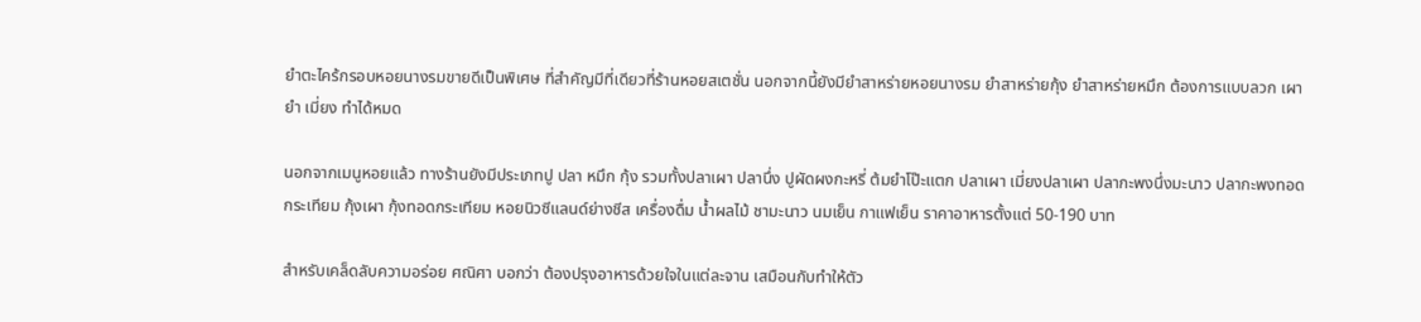ยำตะไคร้กรอบหอยนางรมขายดีเป็นพิเศษ ที่สำคัญมีที่เดียวที่ร้านหอยสเตชั่น นอกจากนี้ยังมียำสาหร่ายหอยนางรม ยำสาหร่ายกุ้ง ยำสาหร่ายหมึก ต้องการแบบลวก เผา ยำ เมี่ยง ทำได้หมด

นอกจากเมนูหอยแล้ว ทางร้านยังมีประเภทปู ปลา หมึก กุ้ง รวมทั้งปลาเผา ปลานึ่ง ปูผัดผงกะหรี่ ต้มยำโป๊ะแตก ปลาเผา เมี่ยงปลาเผา ปลากะพงนึ่งมะนาว ปลากะพงทอดกระเทียม กุ้งเผา กุ้งทอดกระเทียม หอยนิวซีแลนด์ย่างชีส เครื่องดื่ม น้ำผลไม้ ชามะนาว นมเย็น กาแฟเย็น ราคาอาหารตั้งแต่ 50-190 บาท

สำหรับเคล็ดลับความอร่อย ศณิศา บอกว่า ต้องปรุงอาหารด้วยใจในแต่ละจาน เสมือนกับทำให้ตัว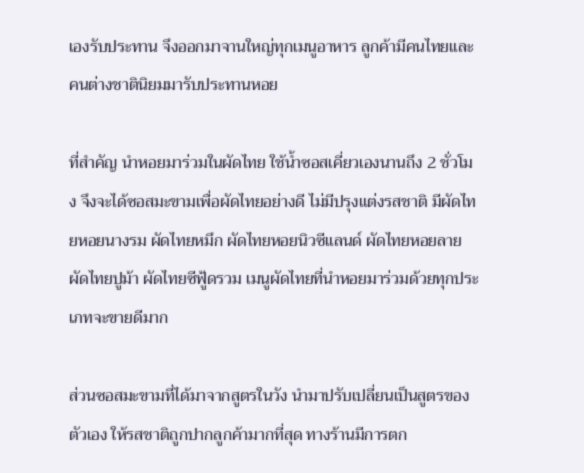เองรับประทาน จึงออกมาจานใหญ่ทุกเมนูอาหาร ลูกค้ามีคนไทยและคนต่างชาตินิยมมารับประทานหอย

ที่สำคัญ นำหอยมาร่วมในผัดไทย ใช้น้ำซอสเคี่ยวเองนานถึง 2 ชั่วโมง จึงจะได้ซอสมะขามเพื่อผัดไทยอย่างดี ไม่มีปรุงแต่งรสชาติ มีผัดไทยหอยนางรม ผัดไทยหมึก ผัดไทยหอยนิวซีแลนด์ ผัดไทยหอยลาย ผัดไทยปูม้า ผัดไทยซีฟู้ดรวม เมนูผัดไทยที่นำหอยมาร่วมด้วยทุกประเภทจะขายดีมาก

ส่วนซอสมะขามที่ได้มาจากสูตรในวัง นำมาปรับเปลี่ยนเป็นสูตรของตัวเอง ให้รสชาติถูกปากลูกค้ามากที่สุด ทางร้านมีการตก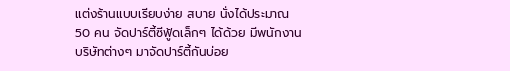แต่งร้านแบบเรียบง่าย สบาย นั่งได้ประมาณ 50 คน จัดปาร์ตี้ซีฟู้ดเล็กๆ ได้ด้วย มีพนักงานบริษัทต่างๆ มาจัดปาร์ตี้กันบ่อย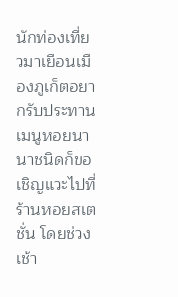นักท่องเที่ยวมาเยือนเมืองภูเก็ตอยากรับประทานเมนูหอยนานาชนิดก็ขอเชิญแวะไปที่ร้านหอยสเตชั่น โดยช่วงเช้า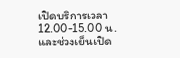เปิดบริการเวลา 12.00-15.00 น. และช่วงเย็นเปิด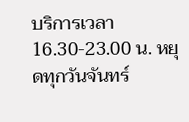บริการเวลา 16.30-23.00 น. หยุดทุกวันจันทร์